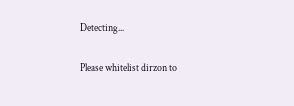Detecting...

Please whitelist dirzon to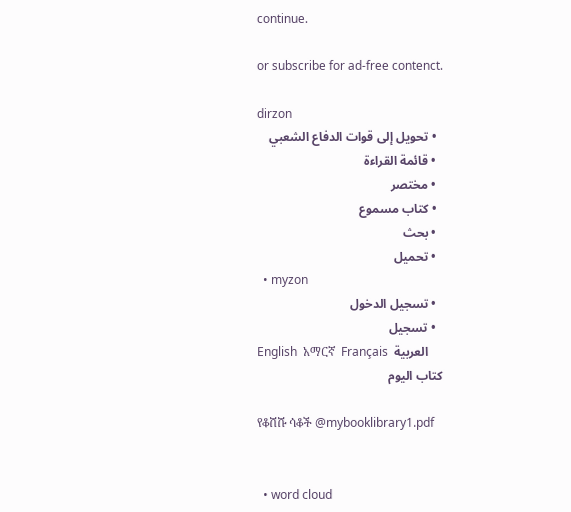continue.

or subscribe for ad-free contenct.

dirzon
  • تحويل إلى قوات الدفاع الشعبي
  • قائمة القراءة
  • مختصر
  • كتاب مسموع
  • بحث
  • تحميل
  • myzon
  • تسجيل الدخول
  • تسجيل
English  አማርኛ  Français  العربية
كتاب اليوم

የቆሸሹ ሳቆች @mybooklibrary1.pdf


  • word cloud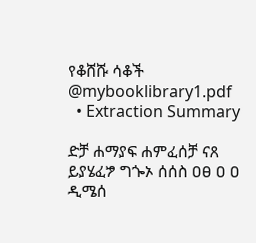የቆሸሹ ሳቆች @mybooklibrary1.pdf
  • Extraction Summary

ድቻ ሐማያፍ ሐምፈሰቻ ናጸ ይያሄፈፇ ግጐኦ ሰሰስ ዐፀ ዐ ዐ ዲሜሰ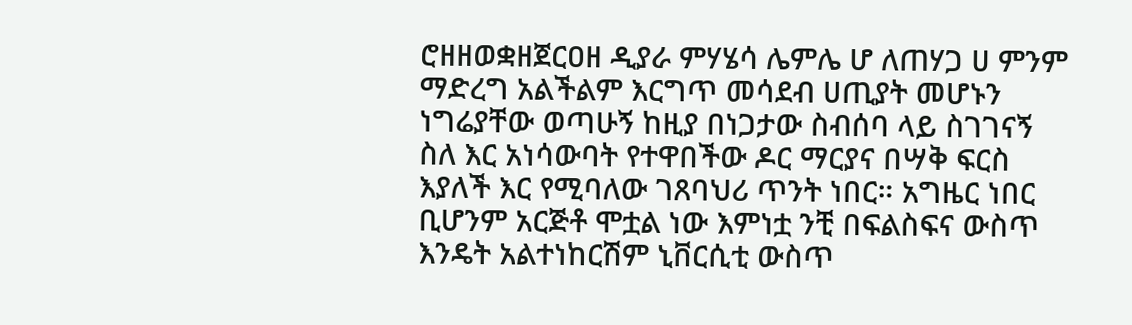ሮዘዘወቋዘጀርዐዘ ዲያራ ምሃሄሳ ሌምሌ ሆ ለጠሃጋ ሀ ምንም ማድረግ አልችልም እርግጥ መሳደብ ሀጢያት መሆኑን ነግሬያቸው ወጣሁኝ ከዚያ በነጋታው ስብሰባ ላይ ስገገናኝ ስለ እር አነሳውባት የተዋበችው ዶር ማርያና በሣቅ ፍርስ እያለች እር የሚባለው ገጸባህሪ ጥንት ነበር። አግዜር ነበር ቢሆንም አርጅቶ ሞቷል ነው እምነቷ ንቺ በፍልስፍና ውስጥ እንዴት አልተነከርሽም ኒቨርሲቲ ውስጥ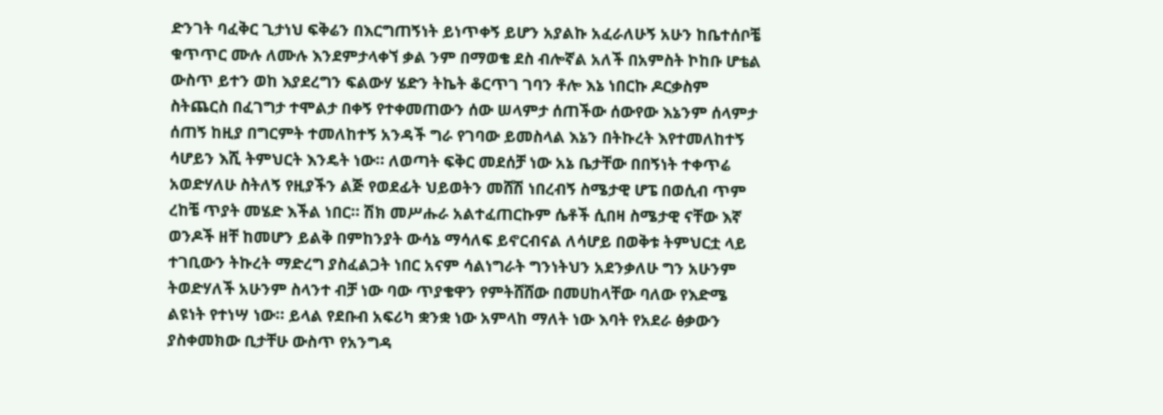ድንገት ባፈቅር ጊታነህ ፍቅሬን በእርግጠኝነት ይነጥቀኝ ይሆን አያልኩ አፈራለሁኝ አሁን ከቤተሰቦቼ ቁጥጥር ሙሉ ለሙሉ እንደምታላቀኘ ቃል ንም በማወቄ ደስ ብሎኛል አለች በአምስት ኮከቡ ሆቴል ውስጥ ይተን ወከ እያደረግን ፍልውሃ ሄድን ትኬት ቆርጥገ ገባን ቶሎ እኔ ነበርኩ ዶርቃስም ስትጨርስ በፈገግታ ተሞልታ በቀኝ የተቀመጠውን ሰው ሠላምታ ሰጠችው ሰውየው እኔንም ሰላምታ ሰጠኝ ከዚያ በግርምት ተመለከተኝ አንዳች ግራ የገባው ይመስላል እኔን በትኩረት እየተመለከተኝ ሳሆይን እሺ ትምህርት እንዴት ነው። ለወጣት ፍቅር መደሰቻ ነው አኔ ቤታቸው በበኝነት ተቀጥሬ አወድሃለሁ ስትለኝ የዚያችን ልጅ የወደፊት ህይወትን መሸሽ ነበረብኝ ስሜታዊ ሆፔ በወሲብ ጥም ረከቼ ጥያት መሄድ እችል ነበር። ሽክ መሥሑራ አልተፈጠርኩም ሴቶች ሲበዛ ስሜታዊ ናቸው እኛ ወንዶች ዘቸ ከመሆን ይልቅ በምከንያት ውሳኔ ማሳለፍ ይኖርብናል ለሳሆይ በወቅቱ ትምህርቷ ላይ ተገቢውን ትኩረት ማድረግ ያስፈልጋት ነበር አናም ሳልነግራት ግንነትህን አደንቃለሁ ግን አሁንም ትወድሃለች አሁንም ስላንተ ብቻ ነው ባው ጥያቄዋን የምትሸሸው በመሀከላቸው ባለው የእድሜ ልዩነት የተነሣ ነው። ይላል የደቡብ አፍሪካ ቋንቋ ነው አምላከ ማለት ነው እባት የአደራ ፅቃውን ያስቀመክው ቢታቸሁ ውስጥ የአንግዳ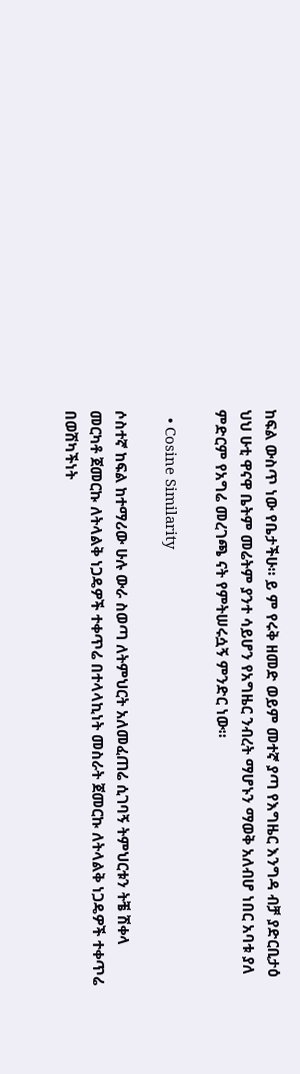ከፍል ውስጥ ነው የቤታችሁ። ይ ም የሩቅ ዘመድ ወይም መተኛ ያጣ የእግዜር እንግዳ ብቻ ያድርቢታዕ ህህ ሁቲ ዋናዋ ቤትም መሬትም ያንተ ሳይሆን የአግዜር ንብረት ማሆኑን ማወቅ አለብሆ ነበር አባቱ ያለ ምድርም የአግሬ መረገጫ ናት የምትሠሩሷኝ ምንድር ነው።

  • Cosine Similarity

ሶስተኛ ከፍል ከተማሪው ሁሉ ውራ ስወጣ ለትምህርት አለመፈጠሬ ሲገባኝ ትምህርቱን ትቼ ሽቀላ መርካቶ ጀመርኩ ለትላልቅ ነጋዴዎች ተቀጥሬ በተላላኪነት መስራት ጀመርኩ ለትላልቅ ነጋዴዎች ተቀጥሬ በወሽካችነት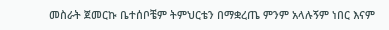መስራት ጀመርኩ ቤተሰቦቼም ትምህርቴን በማቋረጤ ምንም አላሉኝም ነበር እናም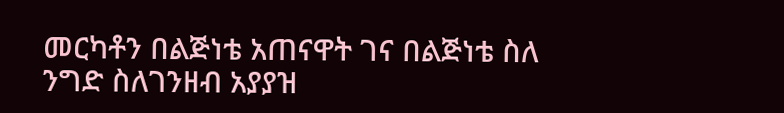መርካቶን በልጅነቴ አጠናዋት ገና በልጅነቴ ስለ ንግድ ስለገንዘብ አያያዝ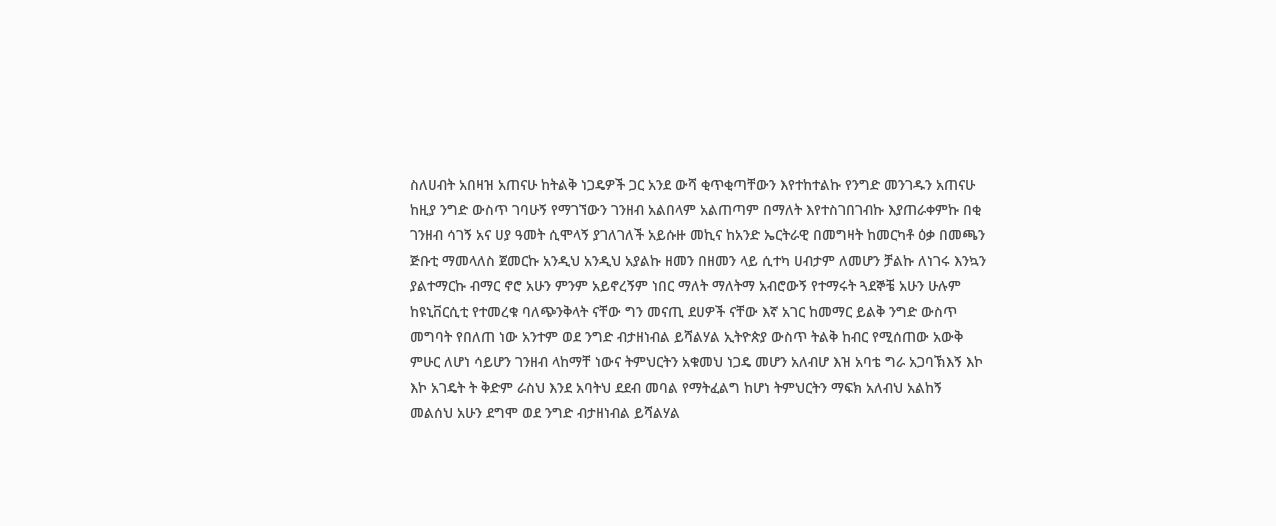ስለሀብት አበዛዝ አጠናሁ ከትልቅ ነጋዴዎች ጋር አንደ ውሻ ቂጥቂጣቸውን እየተከተልኩ የንግድ መንገዱን አጠናሁ ከዚያ ንግድ ውስጥ ገባሁኝ የማገኘውን ገንዘብ አልበላም አልጠጣም በማለት እየተስገበገብኩ እያጠራቀምኩ በቂ ገንዘብ ሳገኝ አና ሀያ ዓመት ሲሞላኝ ያገለገለች አይሱዙ መኪና ከአንድ ኤርትራዊ በመግዛት ከመርካቶ ዕቃ በመጫን ጅቡቲ ማመላለስ ጀመርኩ አንዲህ አንዲህ አያልኩ ዘመን በዘመን ላይ ሲተካ ሀብታም ለመሆን ቻልኩ ለነገሩ እንኳን ያልተማርኩ ብማር ኖሮ አሁን ምንም አይኖረኝም ነበር ማለት ማለትማ አብሮውኝ የተማሩት ጓደኞቼ አሁን ሁሉም ከዩኒቨርሲቲ የተመረቁ ባለጭንቅላት ናቸው ግን መናጢ ደሀዎች ናቸው እኛ አገር ከመማር ይልቅ ንግድ ውስጥ መግባት የበለጠ ነው አንተም ወደ ንግድ ብታዘነብል ይሻልሃል ኢትዮጵያ ውስጥ ትልቅ ከብር የሚሰጠው አውቅ ምሁር ለሆነ ሳይሆን ገንዘብ ላከማቸ ነውና ትምህርትን አቁመህ ነጋዴ መሆን አለብሆ እዝ አባቴ ግራ አጋባኽእኝ እኮ እኮ አገዴት ት ቅድም ራስህ እንደ አባትህ ደደብ መባል የማትፈልግ ከሆነ ትምህርትን ማፍክ አለብህ አልከኝ መልሰህ አሁን ደግሞ ወደ ንግድ ብታዘነብል ይሻልሃል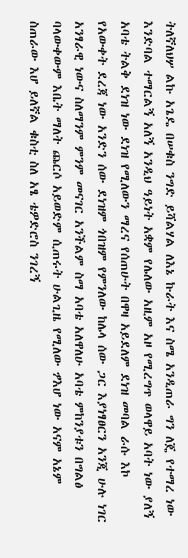ትለኛለህሦ ልኩ አጌዴ በሠቁስ ንግድ ይሻልሃል ለእኔ ኩራት እና ስሜ አንዲጠራ ግን ለጄ የተማረ ነው እንድባል ተማርልኝ አለኝ አንዲህ ዓይነት አቋም የሌለው አዚም አዞ የሚረግጥ ወላዋይ አባት ነው ያለኝ አባቴ ትልቅ ደነዝ ነው ደነዝ የሚለውን ማረና የሰጠሁት በዋዛ አይደለም ደነዝ መባል ራሱ እኮ የአውቀት ደረጃ ነው አንድን ሰው ደነዝም ጎበዝም የምንለው ከሌላ ሰው ጋር እያነፃፀርን አንጂ ሁሉ ነገር አንፃራዊ ነውና ስለማንም ምንም መናገር አንችልም ስማ አባቴ አለዋለሁ አባቴ ምከንያቱን በግልፅ ባላውቀውም እቤት ማለት ጨርሶ አይወድም ሲጠሩት ሁልጊዜ የሚለው ፇእሆ ነው አናም አኔም ስጠራው እሆ ይለኛል ቁስቲ ስለ አፄ ቴዎድሮስ ንገረኝ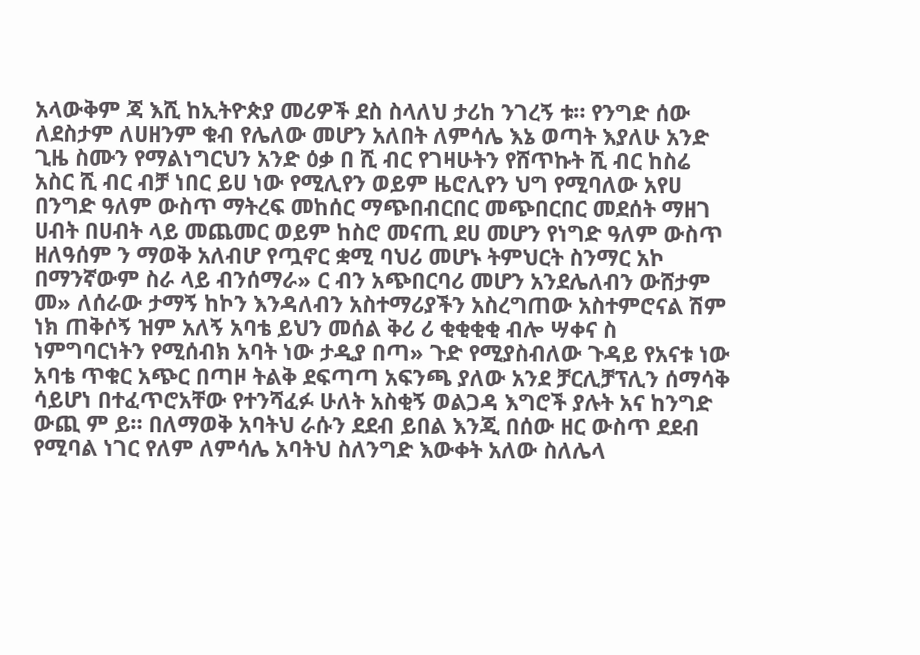አላውቅም ጃ እሺ ከኢትዮጵያ መሪዎች ደስ ስላለህ ታሪከ ንገረኝ ቱ። የንግድ ሰው ለደስታም ለሀዘንም ቁብ የሌለው መሆን አለበት ለምሳሌ እኔ ወጣት እያለሁ አንድ ጊዜ ስሙን የማልነግርህን አንድ ዕቃ በ ሺ ብር የገዛሁትን የሸጥኩት ሺ ብር ከስሬ አስር ሺ ብር ብቻ ነበር ይሀ ነው የሚሊየን ወይም ዜሮሊየን ህግ የሚባለው አየሀ በንግድ ዓለም ውስጥ ማትረፍ መከሰር ማጭበብርበር መጭበርበር መደሰት ማዘገ ሀብት በሀብት ላይ መጨመር ወይም ከስሮ መናጢ ደሀ መሆን የነግድ ዓለም ውስጥ ዘለዓሰም ን ማወቅ አለብሆ የጧኖር ቋሚ ባህሪ መሆኑ ትምህርት ስንማር አኮ በማንኛውም ስራ ላይ ብንሰማራ» ር ብን አጭበርባሪ መሆን አንደሌለብን ውሸታም መ» ለሰራው ታማኝ ከኮን እንዳለብን አስተማሪያችን አስረግጠው አስተምሮናል ሽም ነክ ጠቅሶኝ ዝም አለኝ አባቴ ይህን መሰል ቅሪ ሪ ቂቂቂቂ ብሎ ሣቀና ስ ነምግባርነትን የሚሰብክ አባት ነው ታዲያ በጣ» ጉድ የሚያስብለው ጉዳይ የአናቱ ነው አባቴ ጥቁር አጭር በጣዞ ትልቅ ደፍጣጣ አፍንጫ ያለው አንደ ቻርሊቻፕሊን ሰማሳቅ ሳይሆነ በተፈጥሮአቸው የተንሻፈፉ ሁለት አስቂኝ ወልጋዳ እግሮች ያሉት አና ከንግድ ውጪ ም ይ። በለማወቅ አባትህ ራሱን ደደብ ይበል እንጂ በሰው ዘር ውስጥ ደደብ የሚባል ነገር የለም ለምሳሌ አባትህ ስለንግድ እውቀት አለው ስለሌላ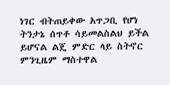ነገር ብትጠይቀው አጥጋቢ የሆነ ትንታኔ ሰጥቶ ሳይመልስልህ ይችል ይሆናል ልጄ ምድር ላይ ስትኖር ምንጊዜም ማስተዋል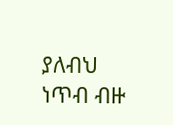ያለብህ ነጥብ ብዙ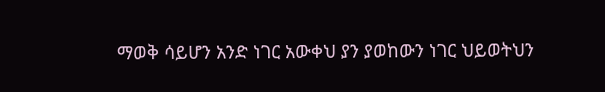ማወቅ ሳይሆን አንድ ነገር አውቀህ ያን ያወከውን ነገር ህይወትህን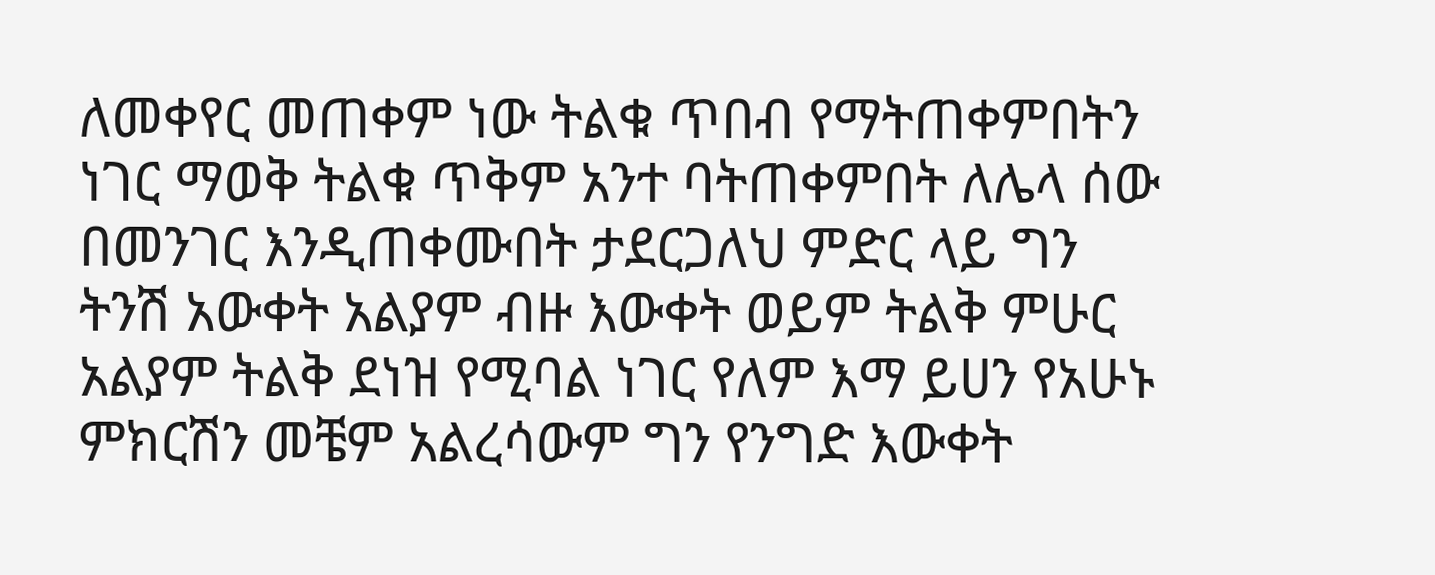ለመቀየር መጠቀም ነው ትልቁ ጥበብ የማትጠቀምበትን ነገር ማወቅ ትልቁ ጥቅም አንተ ባትጠቀምበት ለሌላ ሰው በመንገር እንዲጠቀሙበት ታደርጋለህ ምድር ላይ ግን ትንሽ አውቀት አልያም ብዙ እውቀት ወይም ትልቅ ምሁር አልያም ትልቅ ደነዝ የሚባል ነገር የለም እማ ይሀን የአሁኑ ምክርሽን መቼም አልረሳውም ግን የንግድ እውቀት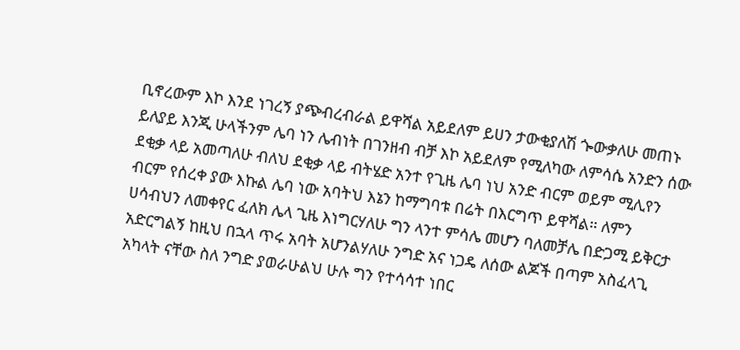ቢኖረውም እኮ እንደ ነገረኝ ያጭብረብራል ይዋሻል አይደለም ይሀን ታውቂያለሽ ጐውቃለሁ መጠኑ ይለያይ እንጂ ሁላችንም ሌባ ነን ሌብነት በገንዘብ ብቻ እኮ አይደለም የሚለካው ለምሳሴ አንድን ሰው ደቂቃ ላይ አመጣለሁ ብለህ ደቂቃ ላይ ብትሄድ አንተ የጊዜ ሌባ ነህ አንድ ብርም ወይም ሚሊየን ብርም የሰረቀ ያው እኩል ሌባ ነው አባትህ እኔን ከማግባቱ በሬት በእርግጥ ይዋሻል። ለምን ሀሳብህን ለመቀየር ፈለክ ሌላ ጊዜ እነግርሃለሁ ግን ላንተ ምሳሌ መሆን ባለመቻሌ በድጋሚ ይቅርታ አድርግልኝ ከዚህ በኋላ ጥሩ አባት አሆንልሃለሁ ንግድ አና ነጋዴ ለሰው ልጆች በጣም አስፈላጊ አካላት ናቸው ስለ ንግድ ያወራሁልህ ሁሉ ግን የተሳሳተ ነበር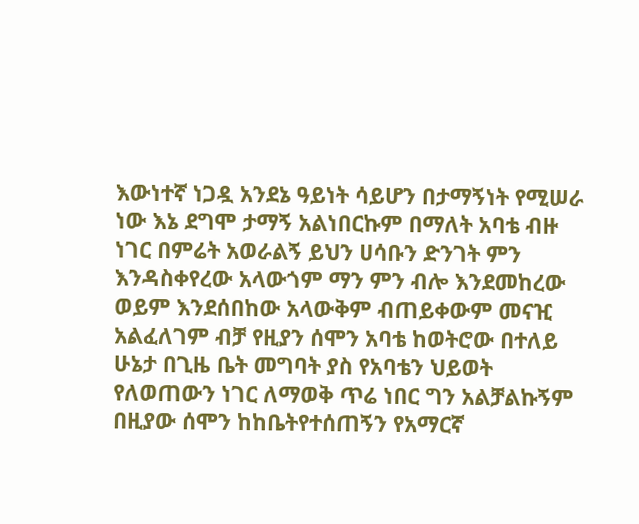እውነተኛ ነጋዷ አንደኔ ዓይነት ሳይሆን በታማኝነት የሚሠራ ነው እኔ ደግሞ ታማኝ አልነበርኩም በማለት አባቴ ብዙ ነገር በምሬት አወራልኝ ይህን ሀሳቡን ድንገት ምን እንዳስቀየረው አላውጎም ማን ምን ብሎ እንደመከረው ወይም እንደሰበከው አላውቅም ብጠይቀውም መናዢ አልፈለገም ብቻ የዚያን ሰሞን አባቴ ከወትሮው በተለይ ሁኔታ በጊዜ ቤት መግባት ያስ የአባቴን ህይወት የለወጠውን ነገር ለማወቅ ጥሬ ነበር ግን አልቻልኩኝም በዚያው ሰሞን ከከቤትየተሰጠኝን የአማርኛ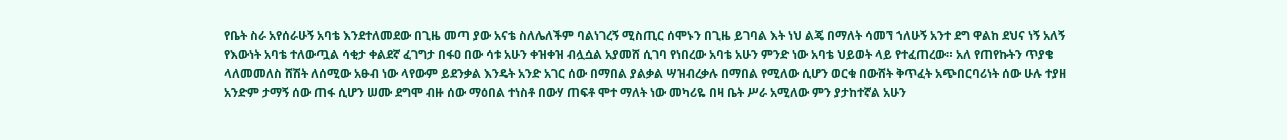የቤት ስራ አየሰራሁኝ አባቴ እንደተለመደው በጊዜ መጣ ያው አናቴ ስለሌለችም ባልነገረኝ ሚስጢር ሰሞኑን በጊዜ ይገባል እት ነህ ልጄ በማለት ሳመኘ ኀለሁኝ አንተ ደግ ዋልከ ደህና ነኝ አለኝ የእውነት አባቴ ተለውጧል ሳቂታ ቀልደኛ ፈገግታ በፋዐ በው ሳቱ አሁን ቀዝቀዝ ብሏሷል አያመሸ ሲገባ የነበረው አባቴ አሁን ምንድ ነው አባቴ ህይወት ላይ የተፈጠረው። አለ የጠየኩትን ጥያቄ ላለመመለስ ሸሽት ለሰሚው አፁብ ነው ላየውም ይደንቃል እንዴት አንድ አገር ሰው በማበል ያልቃል ሣዝብረቃሉ በማበል የሚለው ሲሆን ወርቁ በውሸት ቅጥፈት አጭበርባሪነት ሰው ሁሉ ተያዘ አንድም ታማኝ ሰው ጠፋ ሲሆን ሠሙ ደግሞ ብዙ ሰው ማዕበል ተነስቶ በውሃ ጠፍቶ ሞተ ማለት ነው መካሪዬ በዛ ቤት ሥራ አሚለው ምን ያታከተኛል አሁን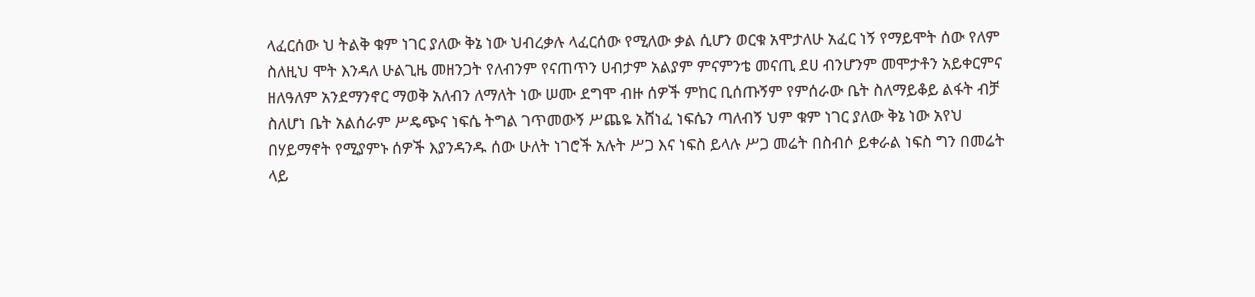ላፈርሰው ህ ትልቅ ቁም ነገር ያለው ቅኔ ነው ህብረቃሉ ላፈርሰው የሚለው ቃል ሲሆን ወርቁ አሞታለሁ አፈር ነኝ የማይሞት ሰው የለም ስለዚህ ሞት እንዳለ ሁልጊዜ መዘንጋት የለብንም የናጠጥን ሀብታም አልያም ምናምንቴ መናጢ ደሀ ብንሆንም መሞታቶን አይቀርምና ዘለዓለም አንደማንኖር ማወቅ አለብን ለማለት ነው ሠሙ ደግሞ ብዙ ሰዎች ምከር ቢሰጡኝም የምሰራው ቤት ስለማይቆይ ልፋት ብቻ ስለሆነ ቤት አልሰራም ሥዴጭና ነፍሴ ትግል ገጥመውኝ ሥጨዬ አሸነፈ ነፍሴን ጣለብኝ ህም ቁም ነገር ያለው ቅኔ ነው አየህ በሃይማኖት የሚያምኑ ሰዎች እያንዳንዱ ሰው ሁለት ነገሮች አሉት ሥጋ እና ነፍስ ይላሉ ሥጋ መሬት በስብሶ ይቀራል ነፍስ ግን በመሬት ላይ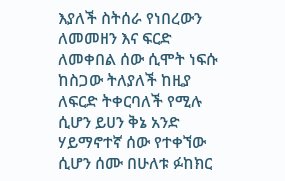እያለች ስትሰራ የነበረውን ለመመዘን እና ፍርድ ለመቀበል ሰው ሲሞት ነፍሱ ከስጋው ትለያለች ከዚያ ለፍርድ ትቀርባለች የሚሉ ሲሆን ይሀን ቅኔ አንድ ሃይማኖተኛ ሰው የተቀኘው ሲሆን ሰሙ በሁለቱ ፉከክር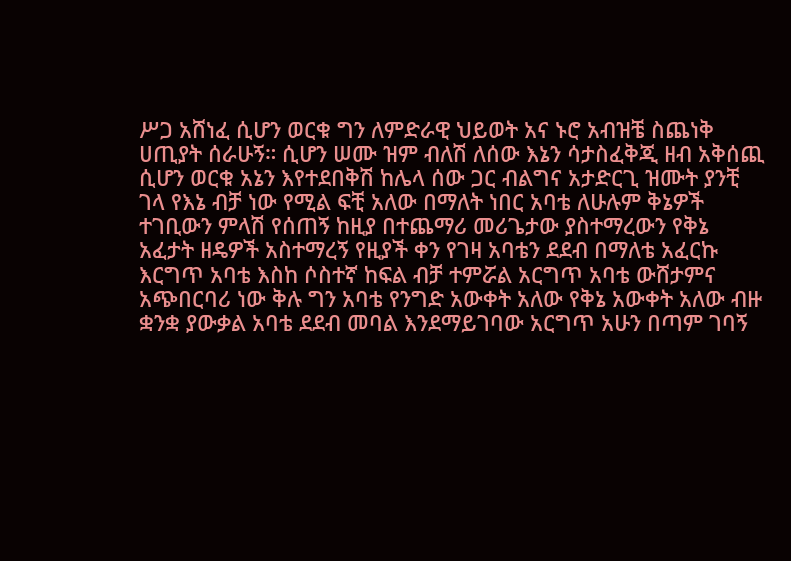ሥጋ አሸነፈ ሲሆን ወርቁ ግን ለምድራዊ ህይወት አና ኑሮ አብዝቼ ስጨነቅ ሀጢያት ሰራሁኝ። ሲሆን ሠሙ ዝም ብለሽ ለሰው እኔን ሳታስፈቅጂ ዘብ አቅሰጪ ሲሆን ወርቁ አኔን እየተደበቅሽ ከሌላ ሰው ጋር ብልግና አታድርጊ ዝሙት ያንቺ ገላ የእኔ ብቻ ነው የሚል ፍቺ አለው በማለት ነበር አባቴ ለሁሉም ቅኔዎች ተገቢውን ምላሽ የሰጠኝ ከዚያ በተጨማሪ መሪጌታው ያስተማረውን የቅኔ አፈታት ዘዴዎች አስተማረኝ የዚያች ቀን የገዛ አባቴን ደደብ በማለቴ አፈርኩ እርግጥ አባቴ እስከ ሶስተኛ ከፍል ብቻ ተምሯል አርግጥ አባቴ ውሸታምና አጭበርባሪ ነው ቅሉ ግን አባቴ የንግድ አውቀት አለው የቅኔ አውቀት አለው ብዙ ቋንቋ ያውቃል አባቴ ደደብ መባል እንደማይገባው አርግጥ አሁን በጣም ገባኝ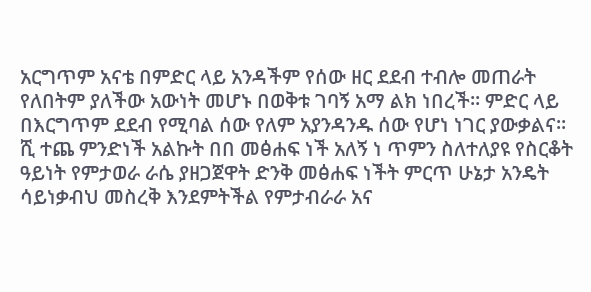አርግጥም አናቴ በምድር ላይ አንዳችም የሰው ዘር ደደብ ተብሎ መጠራት የለበትም ያለችው አውነት መሆኑ በወቅቱ ገባኝ አማ ልክ ነበረች። ምድር ላይ በእርግጥም ደደብ የሚባል ሰው የለም አያንዳንዱ ሰው የሆነ ነገር ያውቃልና። ሺ ተጨ ምንድነች አልኩት በበ መፅሐፍ ነች አለኝ ነ ጥምን ስለተለያዩ የስርቆት ዓይነት የምታወራ ራሴ ያዘጋጀዋት ድንቅ መፅሐፍ ነችት ምርጥ ሁኔታ አንዴት ሳይነቃብህ መስረቅ እንደምትችል የምታብራራ አና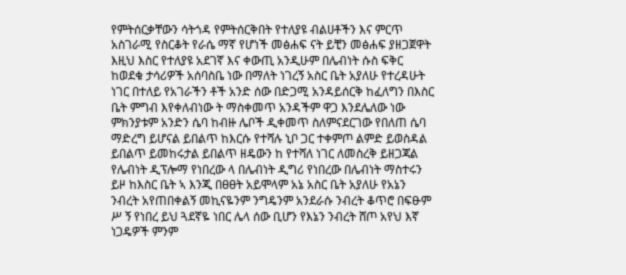የምትሰርቃቸውን ሳትጎዳ የምትሰርቅበት የተለያዩ ብልሀቶችን እና ምርጥ አስገራሚ የስርቆት የራሴ ማኛ የሆነች መፅሐፍ ናት ይቺን መፅሐፍ ያዘጋጀዋት እዚህ እስር የተለያዩ አደገኛ እና ቀውጢ አንዲሁም በሌብነት ሱስ ፍቅር ከወደቁ ታሳሪዎች አሰባስቤ ነው በማለት ነገረኝ አስር ቤት አያለሁ የተረዳሁት ነገር በተለይ የአገራችን ቶች አንድ ሰው በድጋሚ አንዳይሰርቅ ከፈለግን በእስር ቤት ምግብ እየቀለብነው ት ማስቀመጥ አንዳችም ዋጋ እንደሌለው ነው ምክንያቱም አንድን ሴባ ከብዙ ሌቦች ዲቀመጥ ስለምናደርገው የበለጠ ሴባ ማድረግ ይሆናል ይበልጥ ከእርሱ የተሻሉ ኒቦ ጋር ተቀምጦ ልምድ ይወስዳል ይበልጥ ይመከሩታል ይበልጥ ዘዴውን ከ የተሻለ ነገር ለመስረቅ ይዘጋጃል የሌብነት ዲፕሎማ የነበረው ላ በሌብነት ዲግሪ የነበረው በሌብነት ማስተሩን ይዞ ከእስር ቤት ኣ እንጂ በፀፀት አይሞላም አኔ አስር ቤት አያለሁ የአኔን ንብረት አየጠበቀልኝ መኪናዬንም ንግዴንም አንደራሱ ንብረት ቆጥሮ በፍፁም ሥ ኝ የነበረ ይህ ጓደኛዬ ነበር ሌላ ሰው ቢሆን የእኔን ንብረት ሸጦ አየህ እኛ ነጋዴዎች ምንም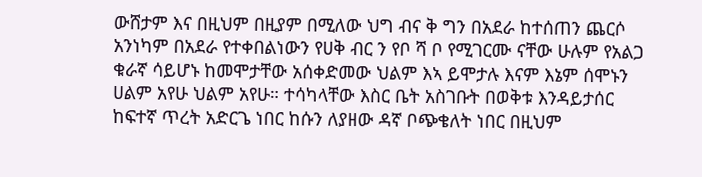ውሸታም እና በዚህም በዚያም በሚለው ህግ ብና ቅ ግን በአደራ ከተሰጠን ጨርሶ አንነካም በአደራ የተቀበልነውን የሀቅ ብር ን የቦ ሻ ቦ የሚገርሙ ናቸው ሁሉም የአልጋ ቁራኛ ሳይሆኑ ከመሞታቸው አሰቀድመው ህልም እኣ ይሞታሉ እናም እኔም ሰሞኑን ሀልም አየሁ ህልም አየሁ። ተሳካላቸው እስር ቤት አስገቡት በወቅቱ እንዳይታሰር ከፍተኛ ጥረት አድርጌ ነበር ከሱን ለያዘው ዳኛ ቦጭቄለት ነበር በዚህም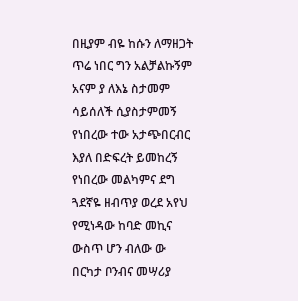በዚያም ብዬ ከሱን ለማዘጋት ጥሬ ነበር ግን አልቻልኩኝም አናም ያ ለእኔ ስታመም ሳይሰለች ሲያስታምመኝ የነበረው ተው አታጭበርብር እያለ በድፍረት ይመከረኝ የነበረው መልካምና ደግ ጓደኛዬ ዘብጥያ ወረደ አየህ የሚነዳው ከባድ መኪና ውስጥ ሆን ብለው ው በርካታ ቦንብና መሣሪያ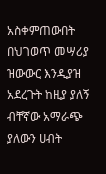አስቀምጠውበት በህገወጥ መሣሪያ ዝውውር እንዲያዝ አደረጉት ከዚያ ያለኝ ብቸኛው አማራጭ ያለውን ሀብት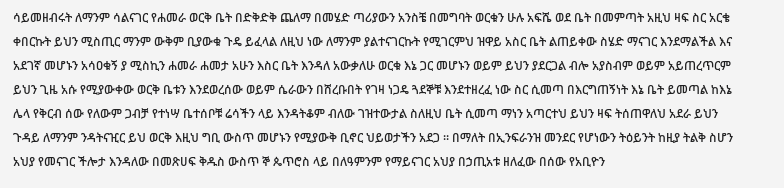ሳይመዘብሩት ለማንም ሳልናገር የሐመራ ወርቅ ቤት በድቅድቅ ጨለማ በመሄድ ጣሪያውን አንስቼ በመግባት ወርቁን ሁሉ አፍሼ ወደ ቤት በመምጣት አዚህ ዛፍ ስር አርቄ ቀበርኩት ይህን ሚስጢር ማንም ውቅም ቢያውቁ ጉዴ ይፈላል ለዚህ ነው ለማንም ያልተናገርኩት የሚገርምህ ዝዋይ አስር ቤት ልጠይቀው ስሄድ ማናገር እንደማልችል እና አደገኛ መሆኑን አሳዐቁኝ ያ ሚስኪን ሐመራ ሐመታ አሁን እስር ቤት እንዳለ አውቃለሁ ወርቁ እኔ ጋር መሆኑን ወይም ይህን ያደርጋል ብሎ አያስብም ወይም አይጠረጥርም ይህን ጊዜ አሱ የሚያውቀው ወርቅ ቤቱን እንደወረሰው ወይም ሴራውን በሸረቡበት የገዛ ነጋዴ ጓደኞቹ እንደተዘረፈ ነው ስር ሲመጣ በእርግጠኝነት እኔ ቤት ይመጣል ከእኔ ሌላ የቅርብ ሰው የለውም ጋብቻ የተነሣ ቤተሰቦቹ ሬሳችን ላይ እንዳትቆም ብለው ገዝተውታል ስለዚህ ቤት ሲመጣ ማነን አጣርተህ ይህን ዛፍ ትሰጠዋለህ አደራ ይህን ጉዳይ ለማንም ንዳትናዢር ይህ ወርቅ እዚህ ግቢ ውስጥ መሆኑን የሚያውቅ ቢኖር ህይወታችን አደጋ ። በማለት በኢንፍራንዝ መንደር የሆነውን ትዕይንት ከዚያ ትልቅ ስሆን አህያ የመናገር ችሎታ እንዳለው በመጽሀፍ ቅዱስ ውስጥ ኞ ጴጥሮስ ላይ በለዓምንም የማይናገር አህያ በኃጢአቱ ዘለፈው በሰው የአቢዮን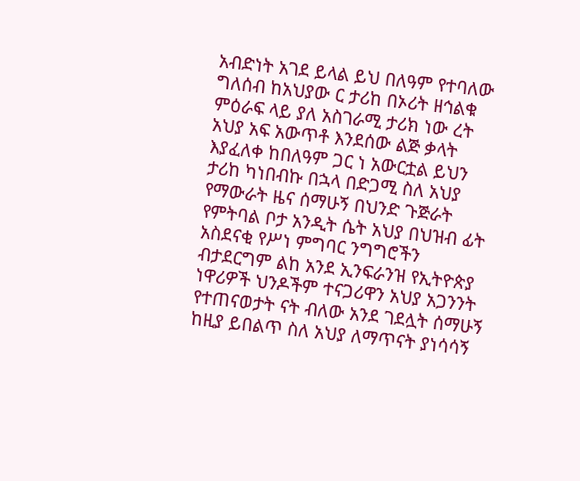አብድነት አገደ ይላል ይህ በለዓም የተባለው ግለሰብ ከአህያው ር ታሪከ በኦሪት ዘኅልቁ ምዕራፍ ላይ ያለ አስገራሚ ታሪክ ነው ረት አህያ አፍ አውጥቶ እንደሰው ልጅ ቃላት እያፈለቀ ከበለዓም ጋር ነ አውርቷል ይህን ታሪከ ካነበብኩ በኋላ በድጋሚ ስለ አህያ የማውራት ዜና ሰማሁኝ በህንድ ጉጅራት የምትባል ቦታ አንዲት ሴት አህያ በህዝብ ፊት አስደናቂ የሥነ ምግባር ንግግሮችን ብታደርግም ልከ አንደ ኢንፍራንዝ የኢትዮጵያ ነዋሪዎች ህንዶችም ተናጋሪዋን አህያ አጋንንት የተጠናወታት ናት ብለው አንደ ገደሏት ሰማሁኝ ከዚያ ይበልጥ ስለ አህያ ለማጥናት ያነሳሳኝ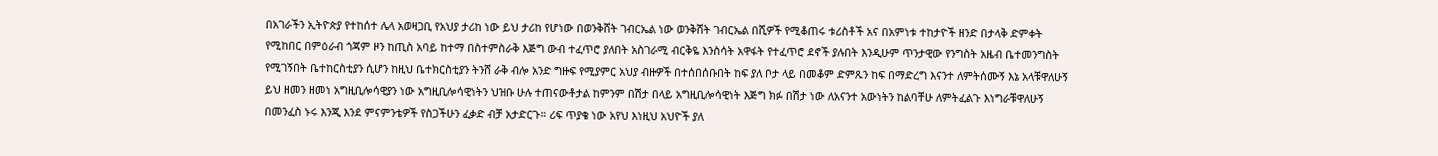በአገራችን ኢትዮጵያ የተከሰተ ሌላ አወዛጋቢ የአህያ ታሪከ ነው ይህ ታሪከ የሆነው በወንቅሸት ገብርኤል ነው ወንቅሸት ገብርኤል በሺዎች የሚቆጠሩ ቱሪስቶች አና በአምነቱ ተከታዮች ዘንድ በታላቅ ድምቀት የሚከበር በምዕራብ ጎጃም ዞን ከጢስ አባይ ከተማ በስተምስራቅ እጅግ ውብ ተፈጥሮ ያለበት አስገራሚ ብርቅዬ እንስሳት አዋፋት የተፈጥሮ ደኖች ያሉበት እንዲሁም ጥንታዊው የንግስት አዜብ ቤተመንግስት የሚገኝበት ቤተከርስቲያን ሲሆን ከዚህ ቤተክርስቲያን ትንሸ ራቅ ብሎ አንድ ግዙፍ የሚያምር አህያ ብዙዎች በተሰበሰቡበት ከፍ ያለ ቦታ ላይ በመቆም ድምጹን ከፍ በማድረግ እናንተ ለምትሰሙኝ እኔ አላቹዋለሁኝ ይህ ዘመን ዘመነ አግዚቢሎሳዊያን ነው አግዚቢሎሳዊነትን ህዝቡ ሁሉ ተጠናውቶታል ከምንም በሽታ በላይ አግዚቢሎሳዊነት እጅግ ክፉ በሽታ ነው ለአናንተ አውነትን ከልባቸሁ ለምትፈልጉ እነግራቹዋለሁኝ በመንፈስ ኑሩ እንጂ እንደ ምናምንቴዎች የስጋችሁን ፈቃድ ብቻ አታድርጉ። ሪፍ ጥያቄ ነው አየህ እነዚህ አህዮች ያለ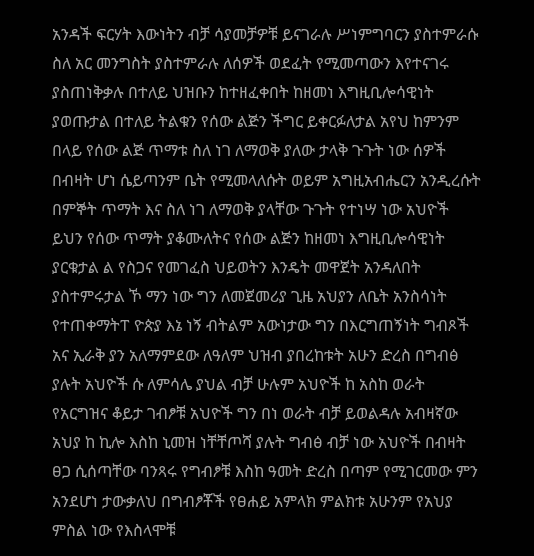አንዳች ፍርሃት እውነትን ብቻ ሳያመቻዎቹ ይናገራሉ ሥነምግባርን ያስተምራሱ ስለ አር መንግስት ያስተምራሉ ለሰዎች ወደፈት የሚመጣውን እየተናገሩ ያስጠነቅቃሉ በተለይ ህዝቡን ከተዘፈቀበት ከዘመነ እግዚቢሎሳዊነት ያወጡታል በተለይ ትልቁን የሰው ልጅን ችግር ይቀርፉለታል አየህ ከምንም በላይ የሰው ልጅ ጥማቱ ስለ ነገ ለማወቅ ያለው ታላቅ ጉጉት ነው ሰዎች በብዛት ሆነ ሴይጣንም ቤት የሚመላለሱት ወይም አግዚአብሔርን አንዲረሱት በምኞት ጥማት እና ስለ ነገ ለማወቅ ያላቸው ጉጉት የተነሣ ነው አህዮች ይህን የሰው ጥማት ያቆሙለትና የሰው ልጅን ከዘመነ እግዚቢሎሳዊነት ያርቁታል ል የስጋና የመገፈስ ህይወትን እንዴት መዋጀት አንዳለበት ያስተምሩታል ኾ ማን ነው ግን ለመጀመሪያ ጊዜ አህያን ለቤት አንስሳነት የተጠቀማትፐ ዮጵያ እኔ ነኝ ብትልም አውነታው ግን በእርግጠኝነት ግብጾች አና ኢራቅ ያን አለማምደው ለዓለም ህዝብ ያበረከቱት አሁን ድረስ በግብፅ ያሉት አህዮች ሱ ለምሳሌ ያህል ብቻ ሁሉም አህዮች ከ አስከ ወራት የአርግዝና ቆይታ ገብፆቹ አህዮች ግን በነ ወራት ብቻ ይወልዳሉ አብዛኛው አህያ ከ ኪሎ እስከ ኒመዝ ነቸቸጦሻ ያሉት ግብፅ ብቻ ነው አህዮች በብዛት ፀጋ ሲሰጣቸው ባንጻሩ የግብፆቹ እስከ ዓመት ድረስ በጣም የሚገርመው ምን አንደሆነ ታውቃለህ በግብፆቾች የፀሐይ አምላክ ምልክቱ አሁንም የአህያ ምስል ነው የእስላሞቹ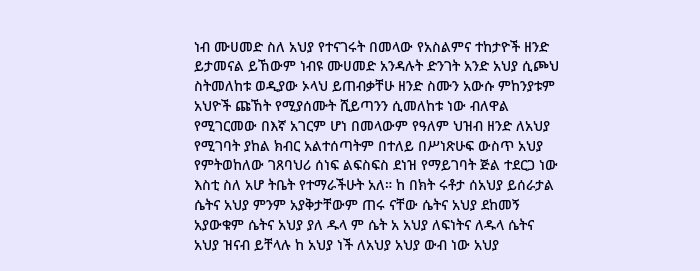ነብ ሙሀመድ ስለ አህያ የተናገሩት በመላው የአስልምና ተከታዮች ዘንድ ይታመናል ይኸውም ነብዩ ሙሀመድ አንዳሉት ድንገት አንድ አህያ ሲጮህ ስትመለከቱ ወዲያው ኦላህ ይጠብቃቸሁ ዘንድ ስሙን አውሱ ምከንያቱም አህዮች ጩኸት የሚያሰሙት ሺይጣንን ሲመለከቱ ነው ብለዋል የሚገርመው በእኛ አገርም ሆነ በመላውም የዓለም ህዝብ ዘንድ ለአህያ የሚገባት ያከል ክብር አልተሰጣትም በተለይ በሥነጽሁፍ ውስጥ አህያ የምትወከለው ገጸባህሪ ሰነፍ ልፍስፍስ ደነዝ የማይገባት ጅል ተደርጋ ነው እስቲ ስለ አሆ ትቤት የተማራችሁት አለ። ከ በክት ሩቶታ ሰአህያ ይሰራታል ሴትና አህያ ምንም አያቅታቸውም ጠሩ ናቸው ሴትና አህያ ደከመኝ አያውቁም ሴትና አህያ ያለ ዱላ ም ሴት አ አህያ ለፍነትና ለዱላ ሴትና አህያ ዝናብ ይቸላሉ ከ አህያ ነች ለአህያ አህያ ውብ ነው አህያ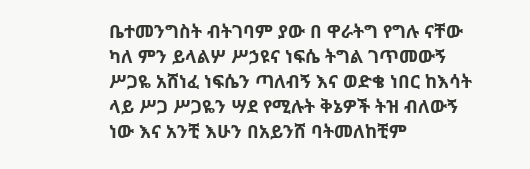ቤተመንግስት ብትገባም ያው በ ዋራትግ የግሉ ናቸው ካለ ምን ይላልሦ ሥኃዩና ነፍሴ ትግል ገጥመውኝ ሥጋዬ አሸነፈ ነፍሴን ጣለብኝ እና ወድቄ ነበር ከእሳት ላይ ሥጋ ሥጋዬን ሣደ የሚሉት ቅኔዎች ትዝ ብለውኝ ነው እና አንቺ እሁን በአይንሸ ባትመለከቺም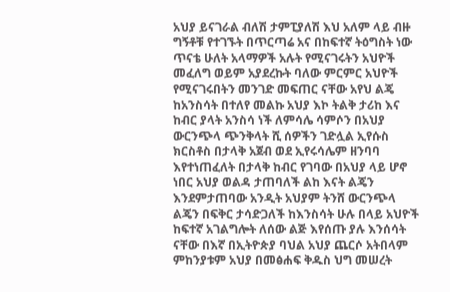አህያ ይናገራል ብለሽ ታምፒያለሽ እህ አለም ላይ ብዙ ግኝቶቹ የተገኙት በጥርጣሬ አና በከፍተኛ ትዕግስት ነው ጥናቴ ሁለት አላማዎች አሉት የሚናገሩትን አህዮች መፈለግ ወይም አያደረኩት ባለው ምርምር አህዮች የሚናገሩበትን መንገድ መፍጠር ናቸው አየህ ልጄ ከአንስሳት በተለየ መልኩ አህያ እኮ ትልቅ ታሪከ እና ከብር ያላት አንስሳ ነች ለምሳሌ ሳምሶን በአህያ ውርንጭላ ጭንቅላት ሺ ሰዎችን ገድሏል ኢየሱስ ክርስቶስ በታላቅ አጀብ ወደ ኢየሩሳሌም ዘንባባ እየተነጠፈለት በታላቅ ከብር የገባው በአህያ ላይ ሆኖ ነበር አህያ ወልዳ ታጠባለች ልከ እናት ልጄን እንደምታጠባው አንዲት አህያም ትንሸ ውርንጭላ ልጄን በፍቅር ታሳድጋለች ከእንስሳት ሁሉ በላይ አህዮች ከፍተኛ አገልግሎት ለሰው ልጅ እየሰጡ ያሉ እንሰሳት ናቸው በእኛ በኢትዮጵያ ባህል አህያ ጨርሶ አትበላም ምከንያቱም አህያ በመፅሐፍ ቅዱስ ህግ መሠረት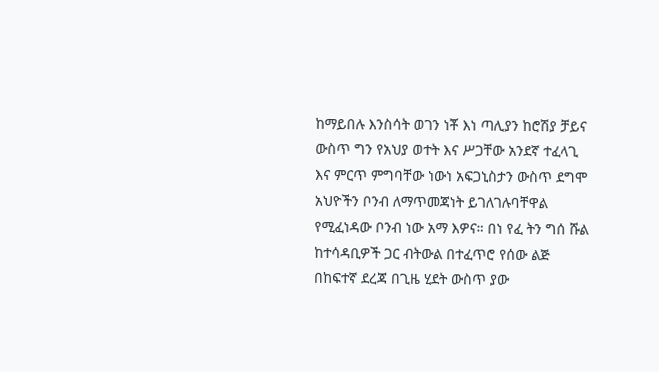ከማይበሉ እንስሳት ወገን ነቾ እነ ጣሊያን ከሮሽያ ቻይና ውስጥ ግን የአህያ ወተት እና ሥጋቸው አንደኛ ተፈላጊ እና ምርጥ ምግባቸው ነውነ አፍጋኒስታን ውስጥ ደግሞ አህዮችን ቦንብ ለማጥመጃነት ይገለገሉባቸዋል የሚፈነዳው ቦንብ ነው አማ እዎና። በነ የፈ ትን ግሰ ሹል ከተሳዳቢዎች ጋር ብትውል በተፈጥሮ የሰው ልጅ በከፍተኛ ደረጃ በጊዜ ሂደት ውስጥ ያው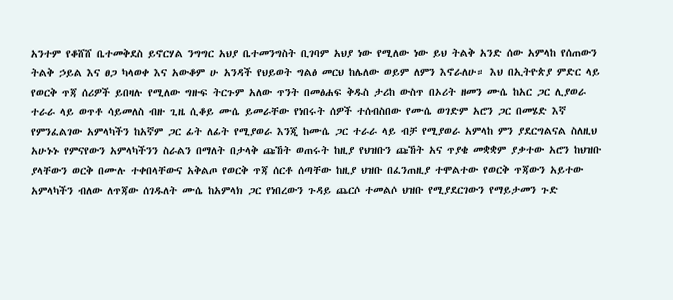አንተም የቆሸሸ ቤተመቅደስ ይኖርሃል ንግግር አህያ ቤተመንግስት ቢገባም አህያ ነው የሚለው ነው ይህ ትልቅ አንድ ሰው አምላከ የሰጠውን ትልቅ ኃይል እና ፀጋ ካላወቀ እና አውቆም ሁ አንዳች የህይወት ግልፅ መርህ ከሌለው ወይም ለምን እኖራለሁ። እህ በኢትዮጵያ ምድር ላይ የወርቅ ጥጃ ሰሪዎች ይበዛሉ የሚለው ግዙፍ ትርጉም አለው ጥንት በመፅሐፍ ቅዱስ ታሪከ ውስጥ በኦሪት ዘመን ሙሴ ከአር ጋር ሊያወራ ተራራ ላይ ወጥቶ ሳይመለስ ብዙ ጊዜ ሲቆይ ሙሴ ይመራቸው የነበሩት ሰዎች ተሰብስበው የሙሴ ወገድም አሮን ጋር በመሄድ እኛ የምንፈልገው አምላካችን ከአኛም ጋር ፊት ለፊት የሚያወራ እንጂ ከሙሴ ጋር ተራራ ላይ ብቻ የሚያወራ አምላከ ምን ያደርግልናል ስለዚህ አሁኑኑ የምናየውን አምላካችንን ስራልን በማለት በታላቅ ጩኸት ወጠሩት ከዚያ የህዝቡን ጩኸት አና ጥያቄ መቋቋም ያቃተው አሮን ከህዝቡ ያላቸውን ወርቅ በሙሉ ተቀበላቸውና አቅልጦ የወርቅ ጥጃ ሰርቶ ሰጣቸው ከዚያ ህዝቡ በፈንጠዚያ ተሞልተው የወርቅ ጥጃውን አይተው አምላካችን ብለው ለጥጃው ሰገዱለት ሙሴ ከአምላክ ጋር የነበረውን ጉዳይ ጨርሶ ተመልሶ ህዝቡ የሚያደርገውን የማይታመን ጉድ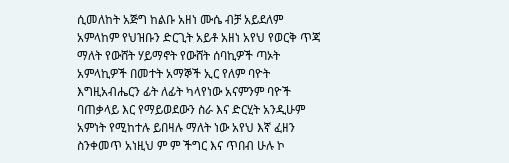ሲመለከት አጅግ ከልቡ አዘነ ሙሴ ብቻ አይደለም አምላከም የህዝቡን ድርጊት አይቶ አዘነ አየህ የወርቅ ጥጃ ማለት የውሸት ሃይማኖት የውሸት ሰባኪዎች ጣኦት አምላኪዎች በመተት አማኞች ኢር የለም ባዮት እግዚአብሔርን ፊት ለፊት ካላየነው አናምንም ባዮች ባጠቃላይ እር የማይወደውን ስራ እና ድርሂት አንዲሁም አምነት የሚከተሉ ይበዛሉ ማለት ነው አየህ እኛ ፈዘን ስንቀመጥ አነዚህ ም ም ችግር እና ጥበብ ሁሉ ኮ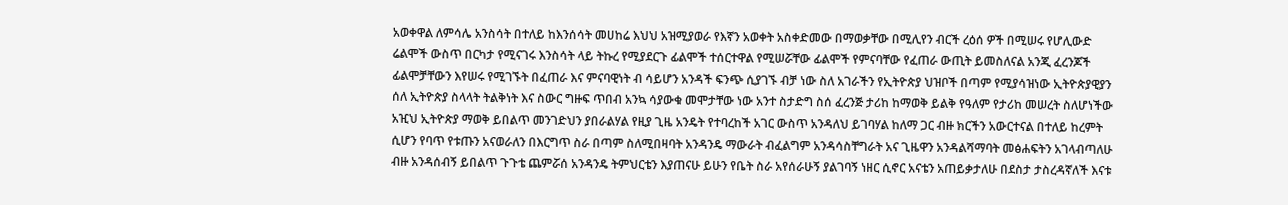አወቀዋል ለምሳሌ አንስሳት በተለይ ከእንሰሳት መሀከሬ እህህ አዝሚያወራ የእኛን አወቀት አስቀድመው በማወቃቸው በሚሊየን ብርች ረዕሰ ዎች በሚሠሩ የሆሊውድ ሬልሞች ውስጥ በርካታ የሚናገሩ እንስሳት ላይ ትኩረ የሚያደርጉ ፊልሞች ተሰርተዋል የሚሠሯቸው ፊልሞች የምናባቸው የፈጠራ ውጢት ይመስለናል አንጂ ፈረንጆች ፊልሞቻቸውን እየሠሩ የሚገኙት በፈጠራ እና ምናባዊነት ብ ሳይሆን አንዳች ፍንጭ ሲያገኙ ብቻ ነው ስለ አገራችን የኢትዮጵያ ህዝቦች በጣም የሚያሳዝነው ኢትዮጵያዊያን ሰለ ኢትዮጵያ ስላላት ትልቅነት እና ስውር ግዙፍ ጥበብ አንኳ ሳያውቁ መሞታቸው ነው አንተ ስታድግ ስሰ ፈረንጅ ታሪከ ከማወቅ ይልቅ የዓለም የታሪከ መሠረት ስለሆነችው አዢህ ኢትዮጵያ ማወቅ ይበልጥ መንገድህን ያበራልሃል የዚያ ጊዜ አንዴት የተባረከች አገር ውስጥ አንዳለህ ይገባሃል ከለማ ጋር ብዙ ክርችን አውርተናል በተለይ ከረምት ሲሆን የባጥ የቱጡን አናወራለን በእርግጥ ስራ በጣም ስለሚበዛባት አንዳንዴ ማውራት ብፈልግም አንዳሳስቸግራት አና ጊዜዋን አንዳልሻማባት መፅሐፍትን አገላብጣለሁ ብዙ አንዳሰብኝ ይበልጥ ጉጉቴ ጨምሯሰ አንዳንዴ ትምህርቴን እያጠናሁ ይሁን የቤት ስራ አየሰራሁኝ ያልገባኝ ነዘር ሲኖር አናቴን አጠይቃታለሁ በደስታ ታስረዳኛለች እናቱ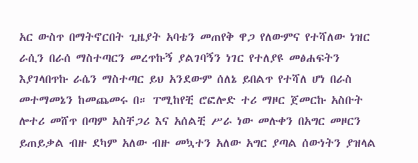አር ውስጥ በማትኖርበት ጊዜያት አባቴን መጠየቅ ዋጋ የለውምና የተሻለው ነዝር ራሲን በራሰ ማስተጣርን መረጥኩኝ ያልገባኝን ነገር የተለያዩ መፅሐፍትን እያገላበጥኩ ራሴን ማስተጣር ይህ አንደውም ሰለኔ ይበልጥ የተሻለ ሆነ በራስ መተማመኔን ከመጨመሩ በ። ፐሚከየቺ ሮፎሎድ ተሪ ማዞር ጀመርኩ አስቡት ሎተሪ መሸጥ በጣም አስቸጋሪ እና አሰልቺ ሥራ ነው መሉቀን በአግር መዞርን ይጠይቃል ብዙ ደካም አለው ብዙ መኳተን አለው አግር ያጣል ሰውነትን ያዝላል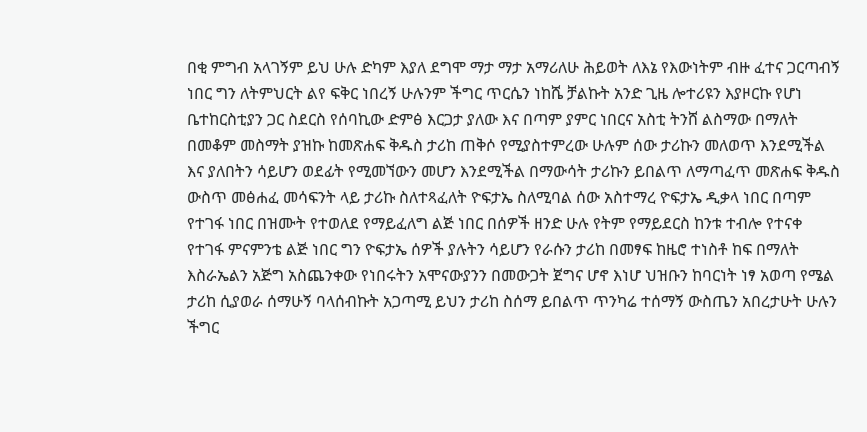በቂ ምግብ አላገኝም ይህ ሁሉ ድካም እያለ ደግሞ ማታ ማታ አማሪለሁ ሕይወት ለእኔ የእውነትም ብዙ ፈተና ጋርጣብኝ ነበር ግን ለትምህርት ልየ ፍቅር ነበረኝ ሁሉንም ችግር ጥርሴን ነከሼ ቻልኩት አንድ ጊዜ ሎተሪዩን እያዞርኩ የሆነ ቤተከርስቲያን ጋር ስደርስ የሰባኪው ድምፅ እርጋታ ያለው እና በጣም ያምር ነበርና አስቲ ትንሸ ልስማው በማለት በመቆም መስማት ያዝኩ ከመጽሐፍ ቅዱስ ታሪከ ጠቅሶ የሚያስተምረው ሁሉም ሰው ታሪኩን መለወጥ እንደሚችል እና ያለበትን ሳይሆን ወደፊት የሚመኘውን መሆን እንደሚችል በማውሳት ታሪኩን ይበልጥ ለማጣፈጥ መጽሐፍ ቅዱስ ውስጥ መፅሐፈ መሳፍንት ላይ ታሪኩ ስለተጻፈለት ዮፍታኤ ስለሚባል ሰው አስተማረ ዮፍታኤ ዲቃላ ነበር በጣም የተገፋ ነበር በዝሙት የተወለደ የማይፈለግ ልጅ ነበር በሰዎች ዘንድ ሁሉ የትም የማይደርስ ከንቱ ተብሎ የተናቀ የተገፋ ምናምንቴ ልጅ ነበር ግን ዮፍታኤ ሰዎች ያሉትን ሳይሆን የራሱን ታሪከ በመፃፍ ከዜሮ ተነስቶ ከፍ በማለት እስራኤልን አጅግ አስጨንቀው የነበሩትን አሞናውያንን በመውጋት ጀግና ሆኖ እነሆ ህዝቡን ከባርነት ነፃ አወጣ የሜል ታሪከ ሲያወራ ሰማሁኝ ባላሰብኩት አጋጣሚ ይህን ታሪከ ስሰማ ይበልጥ ጥንካሬ ተሰማኝ ውስጤን አበረታሁት ሁሉን ችግር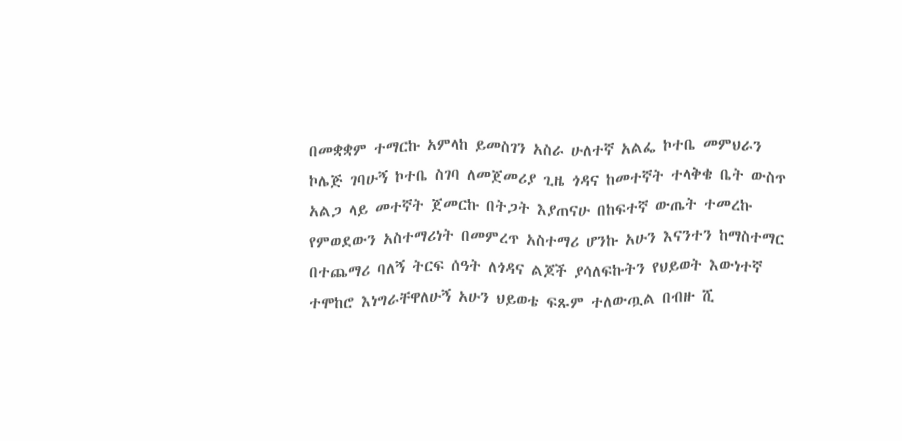በመቋቋም ተማርኩ አምላከ ይመስገን አስራ ሁለተኛ አልፌ ኮተቤ መምህራን ኮሌጅ ገባሁኝ ኮተቤ ስገባ ለመጀመሪያ ጊዜ ጎዳና ከመተኛት ተላቅቄ ቤት ውስጥ አልጋ ላይ መተኛት ጀመርኩ በትጋት እያጠናሁ በከፍተኛ ውጤት ተመረኩ የምወደውን አስተማሪነት በመምረጥ አስተማሪ ሆንኩ አሁን እናንተን ከማስተማር በተጨማሪ ባለኝ ትርፍ ሰዓት ለጎዳና ልጆች ያሳለፍኩትን የህይወት እውነተኛ ተሞከሮ እነግራቸዋለሁኝ አሁን ህይወቴ ፍጹም ተለውጧል በብዙ ሺ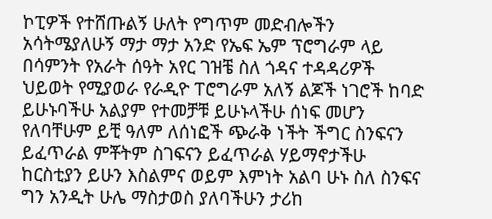ኮፒዎች የተሸጡልኝ ሁለት የግጥም መድብሎችን አሳትሜያለሁኝ ማታ ማታ አንድ የኤፍ ኤም ፕሮግራም ላይ በሳምንት የአራት ሰዓት አየር ገዝቼ ስለ ጎዳና ተዳዳሪዎች ህይወት የሚያወራ የራዲዮ ፐሮግራም አለኝ ልጆች ነገሮች ከባድ ይሁኑባችሁ አልያም የተመቻቹ ይሁኑላችሁ ሰነፍ መሆን የለባቸሁም ይቺ ዓለም ለሰነፎች ጭራቅ ነችት ችግር ስንፍናን ይፈጥራል ምቾትም ስገፍናን ይፈጥራል ሃይማኖታችሁ ከርስቲያን ይሁን እስልምና ወይም እምነት አልባ ሁኑ ስለ ስንፍና ግን አንዲት ሁሌ ማስታወስ ያለባችሁን ታሪከ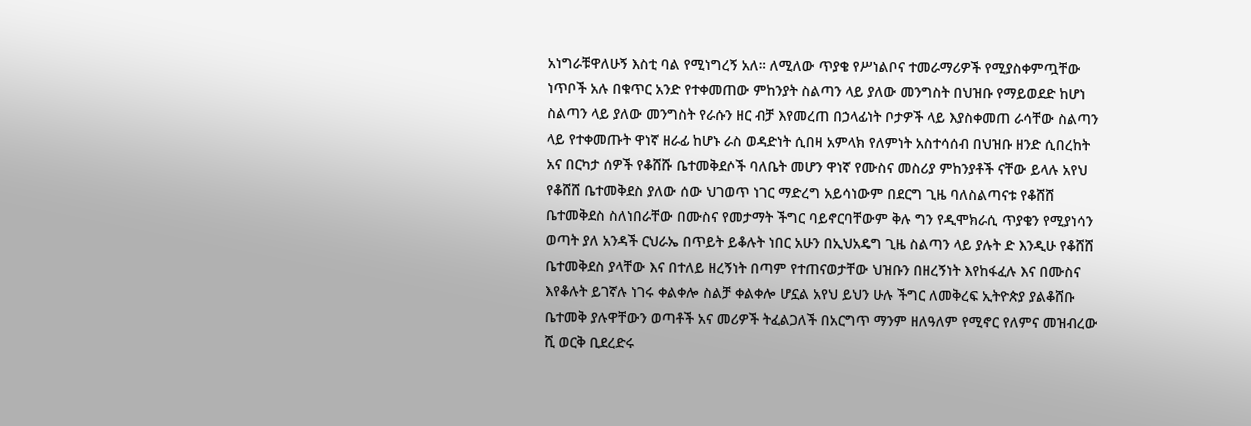አነግራቹዋለሁኝ እስቲ ባል የሚነግረኝ አለ። ለሚለው ጥያቄ የሥነልቦና ተመራማሪዎች የሚያስቀምጧቸው ነጥቦች አሉ በቁጥር አንድ የተቀመጠው ምከንያት ስልጣን ላይ ያለው መንግስት በህዝቡ የማይወደድ ከሆነ ስልጣን ላይ ያለው መንግስት የራሱን ዘር ብቻ እየመረጠ በኃላፊነት ቦታዎች ላይ እያስቀመጠ ራሳቸው ስልጣን ላይ የተቀመጡት ዋነኛ ዘራፊ ከሆኑ ራስ ወዳድነት ሲበዛ አምላክ የለምነት አስተሳሰብ በህዝቡ ዘንድ ሲበረከት አና በርካታ ሰዎች የቆሸሹ ቤተመቅደሶች ባለቤት መሆን ዋነኛ የሙስና መስሪያ ምከንያቶች ናቸው ይላሉ አየህ የቆሸሸ ቤተመቅደስ ያለው ሰው ህገወጥ ነገር ማድረግ አይሳነውም በደርግ ጊዜ ባለስልጣናቱ የቆሸሸ ቤተመቅደስ ስለነበራቸው በሙስና የመታማት ችግር ባይኖርባቸውም ቅሉ ግን የዲሞክራሲ ጥያቄን የሚያነሳን ወጣት ያለ አንዳች ርህራኤ በጥይት ይቆሉት ነበር አሁን በኢህአዴግ ጊዜ ስልጣን ላይ ያሉት ድ እንዲሁ የቆሸሸ ቤተመቅደስ ያላቸው እና በተለይ ዘረኝነት በጣም የተጠናወታቸው ህዝቡን በዘረኝነት እየከፋፈሉ እና በሙስና እየቆሉት ይገኛሉ ነገሩ ቀልቀሎ ስልቻ ቀልቀሎ ሆኗል አየህ ይህን ሁሉ ችግር ለመቅረፍ ኢትዮጵያ ያልቆሸቡ ቤተመቅ ያሉዋቸውን ወጣቶች አና መሪዎች ትፈልጋለች በአርግጥ ማንም ዘለዓለም የሚኖር የለምና መዝብረው ሺ ወርቅ ቢደረድሩ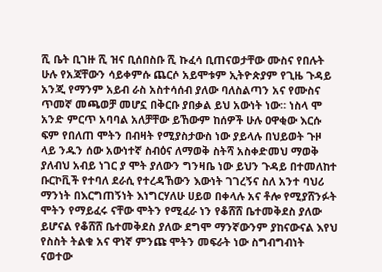ሺ ቤት ቢገዙ ሺ ዝና ቢሰበስቡ ሺ ኩፈሳ ቢጠናወታቸው ሙስና የበሉት ሁሉ የአጃቸውን ሳይቀምሱ ጨርሶ አይሞቱም ኢትዮጵያም የጊዜ ጉዳይ አንጂ የማንም አይብ ራስ አስተሳሰብ ያለው ባለስልጣን አና የሙስና ጥመኛ መጫወቻ መሆኗ በቅርቡ ያበቃል ይህ አውነት ነው። ነስላ ሞ አንድ ምርጥ አባባል አለቻቸው ይኸውም ከሰዎች ሁሉ ዐዋቂው እርሱ ፍም የበለጠ ሞትን በብዛት የሚያስታውስ ነው ያይላሉ በህይወት ጉዞ ላይ ንዱን ሰው አውነተኛ ስብዕና ለማወቅ ስትሻ አስቀድመህ ማወቅ ያለብህ አብይ ነገር ያ ሞት ያለውን ግንዛቤ ነው ይህን ጉዳይ በተመለከተ ቡርኮቪች የተባለ ደራሲ የተረዳኸውን እውነት ገገረኝና ስለ አንተ ባህሪ ማንነት በእርግጠኝነት እነግርሃለሁ ሀይወ በቀላሉ አና ቶሎ የሚያሸንፉት ሞትን የማይፈሩ ናቸው ሞትን የሚፈራ ነን የቆሸሸ ቤተመቅደስ ያለው ይሆናል የቆሸሸ ቤተመቅደስ ያለው ደግሞ ማንኛውንም ያከናውናል እየህ የስስት ትልቁ አና ዋነኛ ምንጩ ሞትን መፍራት ነው ስግብግብነት ናወተው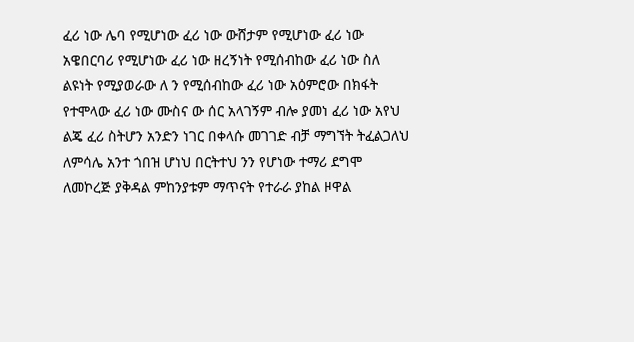ፈሪ ነው ሌባ የሚሆነው ፈሪ ነው ውሸታም የሚሆነው ፈሪ ነው አዌበርባሪ የሚሆነው ፈሪ ነው ዘረኝነት የሚሰብከው ፈሪ ነው ስለ ልዩነት የሚያወራው ለ ን የሚሰብከው ፈሪ ነው አዕምሮው በክፋት የተሞላው ፈሪ ነው ሙስና ው ሰር አላገኝም ብሎ ያመነ ፈሪ ነው አየህ ልጄ ፈሪ ስትሆን አንድን ነገር በቀላሱ መገገድ ብቻ ማግኘት ትፈልጋለህ ለምሳሌ አንተ ጎበዝ ሆነህ በርትተህ ንን የሆነው ተማሪ ደግሞ ለመኮረጅ ያቅዳል ምከንያቱም ማጥናት የተራራ ያከል ዞዋል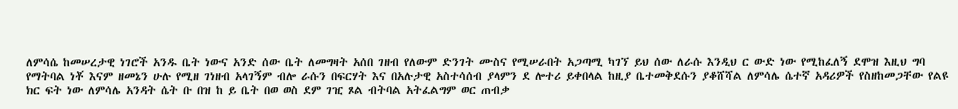ለምሳሴ ከመሠረታዊ ነገሮች አንዱ ቤት ነውና አንድ ሰው ቤት ለመግዛት አሰበ ገዘብ የለውም ድንገት ሙስና የሚሠራበት አጋጣሚ ካገኘ ይህ ሰው ለራሱ እንዲህ ር ውድ ነው የሚከፈለኝ ደሞዝ እዚህ ግባ የማትባል ነቾ እናም ዘመኔን ሁሉ የሚዘ ገነዘብ አላገኝም ብሎ ራሱን በፍርሃት እና በአሉታዊ አስተሳሰብ ያላምን ደ ሎተሪ ይቀበላል ከዚያ ቤተመቅደሱን ያቆሸሻል ለምሳሌ ሴተኛ አዳሪዎች የስዘከመጋቸው የልዩ ክር ፍት ነው ለምሳሌ አንዳት ሴት ቡ በዝ ከ ይ ቤት በወ ወስ ደም ገዢ ጾል ብትባል አትፈልግም ወር ጠብቃ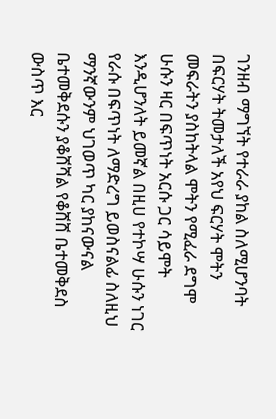ገንዘብ ማግኘት የተራራ ያከል ስለሚሆንባት በፍርሃት ትመታለች አየህ ፍርሃት ሞትን መፍራትን ያስከትላል ሞትን የሚፈራ ደግሞ ሁሱን ዛር በፍጥነት አርሱ ጋር ሳይሞት እንዲሆንለት ይመኛል በዚሀ የተኮሣ ሁሱን ነገር የራሱ በፍጥነት ለማድረግ ይወስናልፊ ስለዚህ ማንኛውንም ህገወጥ ካር ያከናውናል ቤተመቅደሱን ያቆሸሻል የቆሸሸ ቤተመቅደስ ውስጥ እር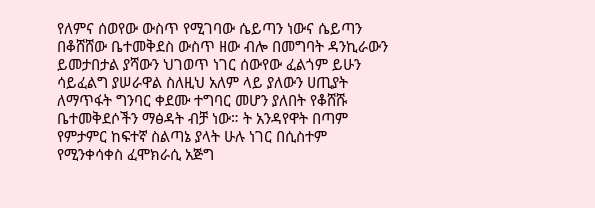የለምና ሰወየው ውስጥ የሚገባው ሴይጣን ነውና ሴይጣን በቆሸሸው ቤተመቅደስ ውስጥ ዘው ብሎ በመግባት ዳንኪራውን ይመታበታል ያሻውን ህገወጥ ነገር ሰውየው ፈልጎም ይሁን ሳይፈልግ ያሠራዋል ስለዚህ አለም ላይ ያለውን ሀጢያት ለማጥፋት ግንባር ቀደሙ ተግባር መሆን ያለበት የቆሸሹ ቤተመቅደሶችን ማፅዳት ብቻ ነው። ት አንዳየዋት በጣም የምታምር ከፍተኛ ስልጣኔ ያላት ሁሉ ነገር በሲስተም የሚንቀሳቀስ ፈሞክራሲ አጅግ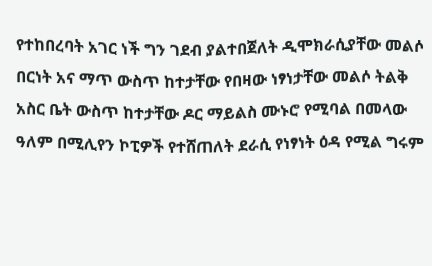የተከበረባት አገር ነች ግን ገደብ ያልተበጀለት ዲሞክራሲያቸው መልሶ በርነት አና ማጥ ውስጥ ከተታቸው የበዛው ነፃነታቸው መልሶ ትልቅ አስር ቤት ውስጥ ከተታቸው ዶር ማይልስ ሙኑሮ የሚባል በመላው ዓለም በሚሊየን ኮፒዎች የተሸጠለት ደራሲ የነፃነት ዕዳ የሚል ግሩም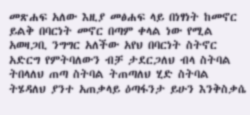መጽሐፍ አለው እዚያ መፅሐፍ ላይ በነፃነት ከመኖር ይልቅ በባርነት መኖር በጣም ቀላል ነው የሚል አወዛጋቢ ንግግር አለችው አየህ በባርነት ስትኖር አድርግ የምትባለውን ብቻ ታደርጋለህ ብላ ስትባል ትበላለህ ጠጣ ስትባል ትጠጣለህ ሂድ ስትባል ትሄዳለህ ያንተ አጠቃላይ ዕጣፋንታ ይሁን እንቅስቃሴ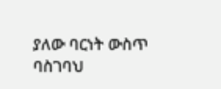ያለው ባርነት ውስጥ ባስገባህ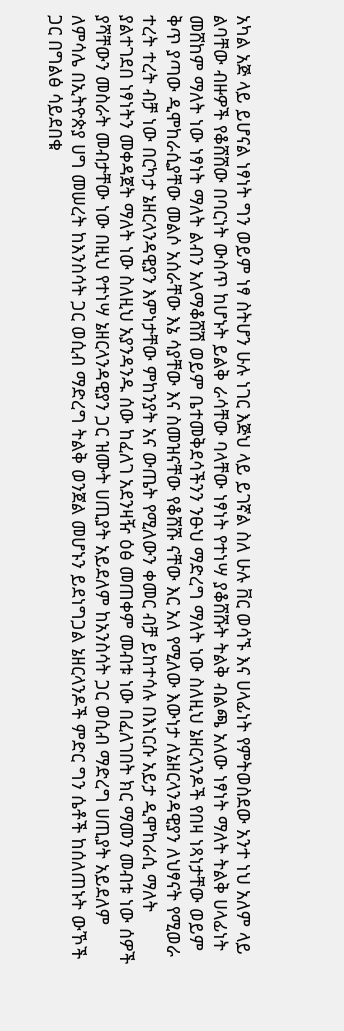አካል አጅ ላይ ይሆናል ነፃነት ግን ወይም ነፃ ስትሆን ሁሉ ነገር እጅህ ላይ ይገኛል ስለ ሁሉ ቨር ወሳኙ እና ሀላፊነት የምትወስደው አንተ ነህ አለም ላይ ልባቸው ብዙዎች የቆሸሸው በባርነት ውስጥ ከሆኑት ይልቅ ራሳቸው ባላቸው ነፃነት የተነሣ ያቆሸሹት ትልቅ ብልጫ አለው ነፃነት ማለት ትልቅ ሀላፊነት መሸከም ማለት ነው ነፃነት ማለት ልብን አለማቆሸሽ ወይም ቤተመቅደሳችንን ንፁህ ማድረግ ማለት ነው ስለዚህ ኔዘርላንዶች የበዛ ነጻነታቸው ወይም ቅጥ ያጣው ዲሞከራሲያቸው መልሶ አሰራቸው እኔ ሳያቸው እና ስመዝናቸው የቆሸሹ ናቸው እር አለ የሚለው እውነታ ለኔዘርላንዳዊያን ለህፃናት የሚወራ ተረት ተረት ብቻ ነው በርካታ ኔዘርላንዳዊያን እምነታቸው ምከንያት አና ውጤት የሚለውን ቀመር ብቻ ይከተሳሉ በእነርሱ አይታ ዲሞከራሲ ማለት ያልተገደበ ነፃነትን መቀዳጀት ማለት ነው ስለዚህ አያንዳንዱ ሰው ከፈለገ አደንዛዥ ዕፅ መጠቀም መብቱ ነው በፈለገበት ክር ማመን መብቱ ነው ሰዎች ያሻቸውን መስራት መብታቸው ነው በዚህ የተነሣ ኔዘርላንዳዊያን ጋር ዝሙት ሀጢያት አይደለም ከአንስሳት ጋር ወሲብ ማድረግ ሀጢያት አይደለም ለምሳሌ በኢትዮጵያ ሀግ መሠረት ከእንስሳት ጋር ወሲብ ማድረግ ትልቅ ወንጀል መሆኑን ይደነግጋል ኔዘርላንዶች ምድር ግን ሴቶች ከሰለጠኑት ውኾች ጋር በግልፅ ሳይደበቁ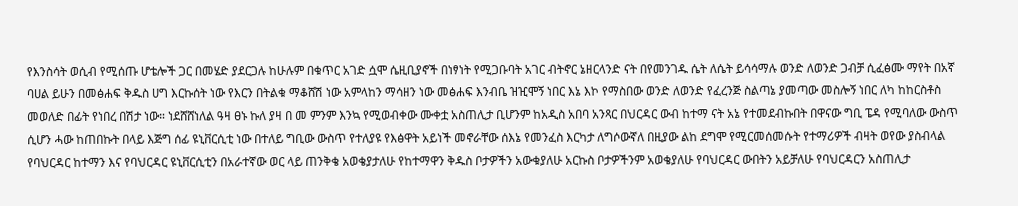የእንስሳት ወሲብ የሚሰጡ ሆቴሎች ጋር በመሄድ ያደርጋሉ ከሁሉም በቁጥር አገድ ሷሞ ሴዚቢያኖች በነፃነት የሚጋቡባት አገር ብትኖር ኔዘርላንድ ናት በየመንገዱ ሴት ለሴት ይሳሳማሉ ወንድ ለወንድ ጋብቻ ሲፈፅሙ ማየት በአኛ ባሀል ይሁን በመፅሐፍ ቅዱስ ሀግ እርኩሰት ነው የእርን በትልቁ ማቆሸሽ ነው አምላከን ማሳዘን ነው መፅሐፍ እንብቤ ዝዢሞኝ ነበር እኔ እኮ የማስበው ወንድ ለወንድ የፈረንጅ ስልጣኔ ያመጣው መስሎኝ ነበር ለካ ከከርስቶስ መወለድ በፊት የነበረ በሽታ ነው። ነደሸሸነለል ዓዛ ፀኑ ኩለ ያዛ በ መ ምንም እንኳ የሚወብቀው ሙቀቷ አስጠሊታ ቢሆንም ከአዲስ አበባ አንጻር በህርዳር ውብ ከተማ ናት አኔ የተመደብኩበት በዋናው ግቢ ፔዳ የሚባለው ውስጥ ሲሆን ሓው ከጠበኩት በላይ እጅግ ሰፊ ዩኒቨርሲቲ ነው በተለይ ግቢው ውስጥ የተለያዩ የእፅዋት አይነች መኖራቸው ሰእኔ የመንፈስ እርካታ ለግሶውኛለ በዚያው ልከ ደግሞ የሚርመሰመሱት የተማሪዎች ብዛት ወየው ያስብላል የባህርዳር ከተማን እና የባህርዳር ዩኒቨርሲቲን በአራተኛው ወር ላይ ጠንቅቄ አወቄያታለሁ የከተማዋን ቅዱስ ቦታዎችን አውቁያለሁ አርኩስ ቦታዎችንም አወቄያለሁ የባህርዳር ውበትን አይቻለሁ የባህርዳርን አስጠሊታ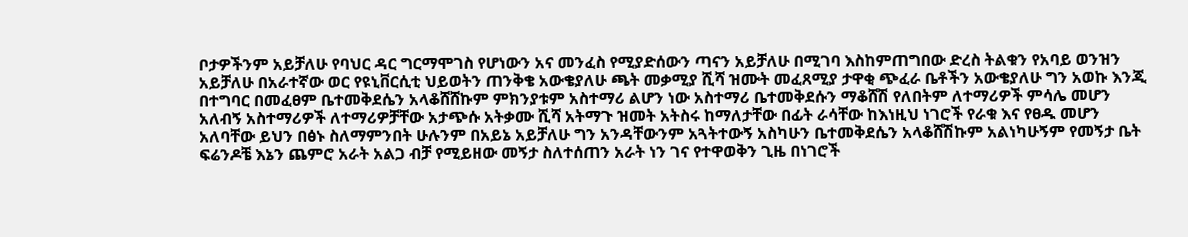ቦታዎችንም አይቻለሁ የባህር ዳር ግርማሞገስ የሆነውን አና መንፈስ የሚያድሰውን ጣናን አይቻለሁ በሚገባ እስከምጠግበው ድረስ ትልቁን የአባይ ወንዝን አይቻለሁ በአራተኛው ወር የዩኒቨርሲቲ ህይወትን ጠንቅቄ አውቄያለሁ ጫት መቃሚያ ሺሻ ዝሙት መፈጸሚያ ታዋቂ ጭፈራ ቤቶችን አውቄያለሁ ግን አወኩ እንጂ በተግባር በመፈፀም ቤተመቅደሴን አላቆሸሸኩም ምክንያቱም አስተማሪ ልሆን ነው አስተማሪ ቤተመቅደሱን ማቆሸሽ የለበትም ለተማሪዎች ምሳሌ መሆን አለብኝ አስተማሪዎች ለተማሪዎቻቸው አታጭሱ አትቃሙ ሺሻ አትማጉ ዝመት አትስሩ ከማለታቸው በፊት ራሳቸው ከእነዚህ ነገሮች የራቁ እና የፀዱ መሆን አለባቸው ይህን በፅኑ ስለማምንበት ሁሉንም በአይኔ አይቻለሁ ግን አንዳቸውንም አጓትተውኝ አስካሁን ቤተመቅደሴን አላቆሸሽኩም አልነካሁኝም የመኝታ ቤት ፍሬንዶቼ እኔን ጨምሮ አራት አልጋ ብቻ የሚይዘው መኝታ ስለተሰጠን አራት ነን ገና የተዋወቅን ጊዜ በነገሮች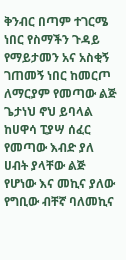ቅንብር በጣም ተገርሜ ነበር የስማችን ጉዳይ የማይታመን አና አስቂኝ ገጠመኝ ነበር ከመርጦ ለማርያም የመጣው ልጅ ጌታነህ ኖህ ይባላል ከሀዋሳ ፒያሣ ሰፈር የመጣው እብድ ያለ ሀብት ያላቸው ልጅ የሆነው እና መኪና ያለው የግቢው ብቸኛ ባለመኪና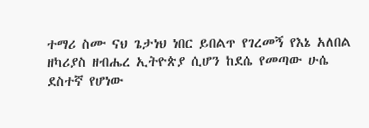ተማሪ ስሙ ናህ ጌታነህ ነበር ይበልጥ የገረመኝ የእኔ አለበል ዘካሪያስ ዘብሔረ ኢትዮጵያ ሲሆን ከደሴ የመጣው ሁሴ ደስተኛ የሆነው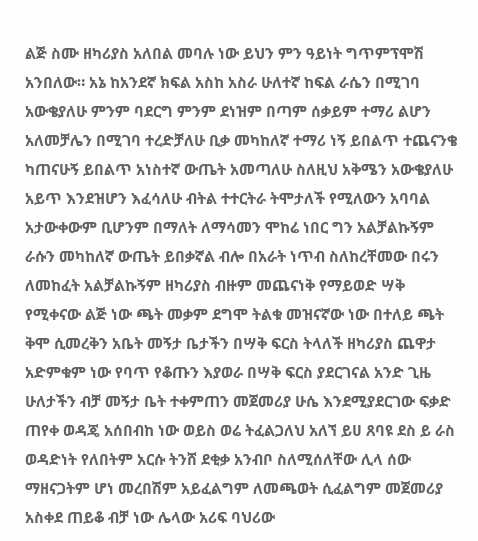ልጅ ስሙ ዘካሪያስ አለበል መባሉ ነው ይህን ምን ዓይነት ግጥምፕሞሽ አንበለው። አኔ ከአንደኛ ክፍል አስከ አስራ ሁለተኛ ከፍል ራሴን በሚገባ አውቄያለሁ ምንም ባደርግ ምንም ደነዝም በጣም ሰቃይም ተማሪ ልሆን አለመቻሌን በሚገባ ተረድቻለሁ ቢቃ መካከለኛ ተማሪ ነኝ ይበልጥ ተጨናንቄ ካጠናሁኝ ይበልጥ አነስተኛ ውጤት አመጣለሁ ስለዚህ አቅሜን አውቄያለሁ አይጥ እንደዝሆን እፈሳለሁ ብትል ተተርትራ ትሞታለች የሚለውን አባባል አታውቀውም ቢሆንም በማለት ለማሳመን ሞከሬ ነበር ግን አልቻልኩኝም ራሱን መካከለኛ ውጤት ይበቃኛል ብሎ በአራት ነጥብ ስለከረቸመው በሩን ለመከፈት አልቻልኩኝም ዘካሪያስ ብዙም መጨናነቅ የማይወድ ሣቅ የሚቀናው ልጅ ነው ጫት መቃም ደግሞ ትልቁ መዝናኛው ነው በተለይ ጫት ቅሞ ሲመረቅን አቤት መኝታ ቤታችን በሣቅ ፍርስ ትላለች ዘካሪያስ ጨዋታ አድምቁም ነው የባጥ የቆጡን እያወራ በሣቅ ፍርስ ያደርገናል አንድ ጊዜ ሁለታችን ብቻ መኝታ ቤት ተቀምጠን መጀመሪያ ሁሴ እንደሚያደርገው ፍቃድ ጠየቀ ወዳጄ አሰበብከ ነው ወይስ ወሬ ትፈልጋለህ አለኘ ይሀ ጸባዩ ደስ ይ ራስ ወዳድነት የለበትም አርሱ ትንሸ ደቂቃ አንብቦ ስለሚሰለቸው ሊላ ሰው ማዘናጋትም ሆነ መረበሽም አይፈልግም ለመጫወት ሲፈልግም መጀመሪያ አስቀደ ጠይቆ ብቻ ነው ሌላው አሪፍ ባህሪው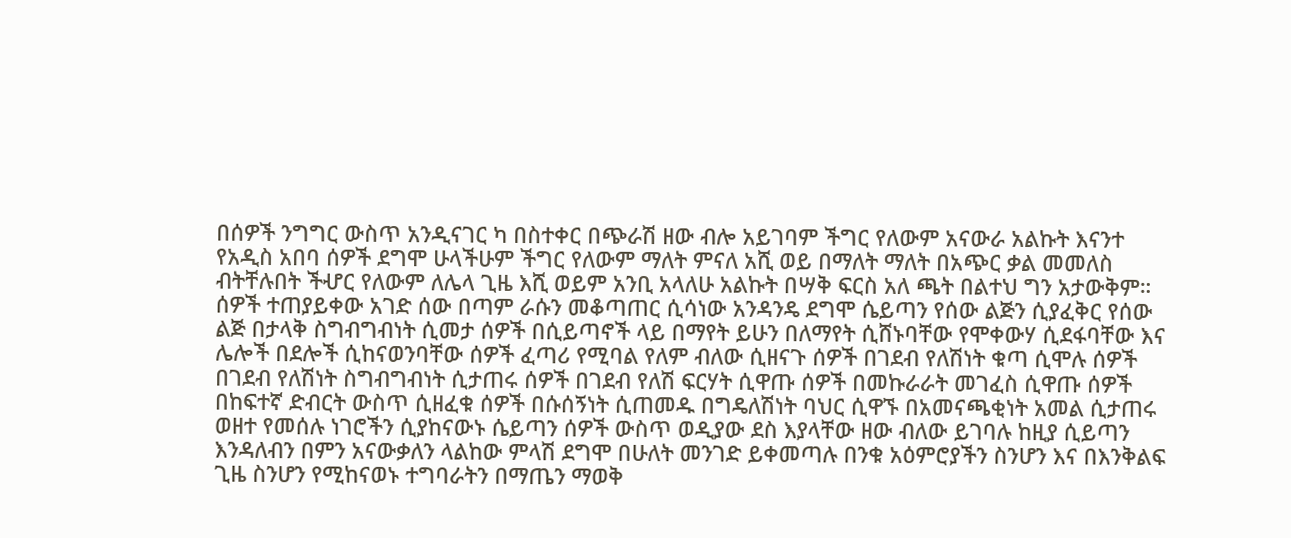በሰዎች ንግግር ውስጥ አንዲናገር ካ በስተቀር በጭራሽ ዘው ብሎ አይገባም ችግር የለውም አናውራ አልኩት እናንተ የአዲስ አበባ ሰዎች ደግሞ ሁላችሁም ችግር የለውም ማለት ምናለ አሺ ወይ በማለት ማለት በአጭር ቃል መመለስ ብትቸሉበት ችሇር የለውም ለሌላ ጊዜ እሺ ወይም አንቢ አላለሁ አልኩት በሣቅ ፍርስ አለ ጫት በልተህ ግን አታውቅም። ሰዎች ተጠያይቀው አገድ ሰው በጣም ራሱን መቆጣጠር ሲሳነው አንዳንዴ ደግሞ ሴይጣን የሰው ልጅን ሲያፈቅር የሰው ልጅ በታላቅ ስግብግብነት ሲመታ ሰዎች በሲይጣኖች ላይ በማየት ይሁን በለማየት ሲሸኑባቸው የሞቀውሃ ሲደፋባቸው እና ሌሎች በደሎች ሲከናወንባቸው ሰዎች ፈጣሪ የሚባል የለም ብለው ሲዘናጉ ሰዎች በገደብ የለሽነት ቁጣ ሲሞሉ ሰዎች በገደብ የለሽነት ስግብግብነት ሲታጠሩ ሰዎች በገደብ የለሽ ፍርሃት ሲዋጡ ሰዎች በመኩራራት መገፈስ ሲዋጡ ሰዎች በከፍተኛ ድብርት ውስጥ ሲዘፈቁ ሰዎች በሱሰኝነት ሲጠመዱ በግዴለሽነት ባህር ሲዋኙ በአመናጫቂነት አመል ሲታጠሩ ወዘተ የመሰሉ ነገሮችን ሲያከናውኑ ሴይጣን ሰዎች ውስጥ ወዲያው ደስ እያላቸው ዘው ብለው ይገባሉ ከዚያ ሲይጣን እንዳለብን በምን አናውቃለን ላልከው ምላሽ ደግሞ በሁለት መንገድ ይቀመጣሉ በንቁ አዕምሮያችን ስንሆን እና በእንቅልፍ ጊዜ ስንሆን የሚከናወኑ ተግባራትን በማጤን ማወቅ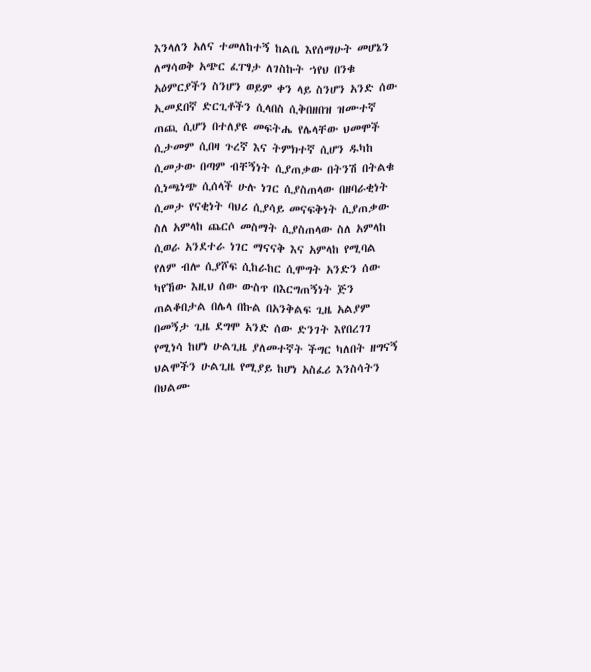እንላለን አለና ተመለከተኝ ከልቤ እየሰማሁት መሆኔን ለማሳወቅ አጭር ፈፐፃታ ለገስኩት ኀየህ በንቁ አዕምርያችን ስንሆን ወይም ቀን ላይ ስንሆን አንድ ሰው ኢመደበኛ ድርጊቶችን ሲላበስ ሲቅበዘበዝ ዝሙተኛ ጠጪ ሲሆን በተለያዩ መፍትሔ የሌላቸው ህመሞች ሲታመም ሲበዛ ጉረኛ እና ትምክተኛ ሲሆን ዱካከ ሲመታው በጣም ብቸኝነት ሲያጠቃው በትንሽ በትልቁ ሲነጫነጭ ሲሰላች ሁሉ ነገር ሲያስጠላው በዘባራቂነት ሲመታ የናቂነት ባህሪ ሲያሳይ መናፍቅነት ሲያጠቃው ስለ አምላከ ጨርሶ መስማት ሲያስጠላው ስለ አምላከ ሲወራ አንደተራ ነገር ማናናቅ እና አምላከ የሚባል የለም ብሎ ሲያሾፍ ሲከራከር ሲሞግት አንድን ሰው ካየኸው እዚህ ሰው ውስጥ በእርግጠኝነት ጅን ጠልቆበታል በሌላ በኩል በአንቅልፍ ጊዜ አልያም በመኝታ ጊዜ ደግሞ አንድ ሰው ድንገት እየበረገገ የሚነሳ ከሆነ ሁልጊዜ ያለመተኛት ችግር ካለበት ዘግናኝ ህልሞችን ሁልጊዜ የሚያይ ከሆነ አስፈሪ እንስሳትን በህልሙ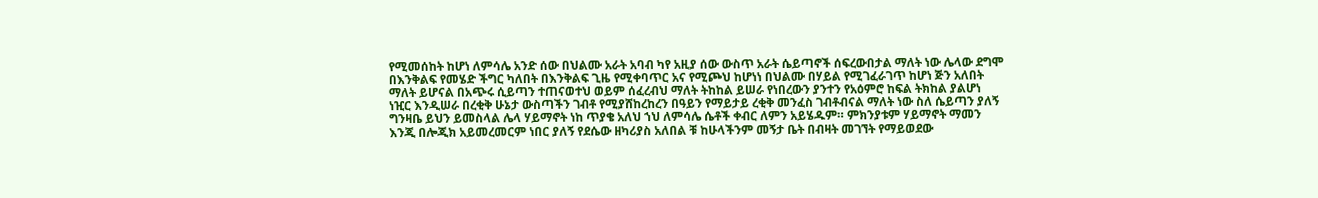የሚመሰከት ከሆነ ለምሳሌ አንድ ሰው በህልሙ አራት አባብ ካየ አዚያ ሰው ውስጥ አራት ሴይጣኖች ሰፍረውበታል ማለት ነው ሌላው ደግሞ በእንቅልፍ የመሄድ ችግር ካለበት በእንቅልፍ ጊዜ የሚቀባጥር አና የሚጮህ ከሆነነ በህልሙ በሃይል የሚገፈራገጥ ከሆነ ጅን አለበት ማለት ይሆናል በአጭሩ ሲይጣን ተጠናወተህ ወይም ሰፈረብህ ማለት ትከከል ይሠራ የነበረውን ያንተን የአዕምሮ ከፍል ትክከል ያልሆነ ነዢር እንዲሠራ በረቂቅ ሁኔታ ውስጣችን ገብቶ የሚያሸከረከረን በዓይን የማይታይ ረቂቅ መንፈስ ገብቶብናል ማለት ነው ስለ ሴይጣን ያለኝ ግንዛቤ ይህን ይመስላል ሌላ ሃይማኖት ነከ ጥያቄ አለህ ኀህ ለምሳሌ ሴቶች ቀብር ለምን አይሄዱም። ምክንያቱም ሃይማኖት ማመን እንጂ በሎጂክ አይመረመርም ነበር ያለኝ የደሴው ዘካሪያስ አለበል ቹ ከሁላችንም መኝታ ቤት በብዛት መገኘት የማይወደው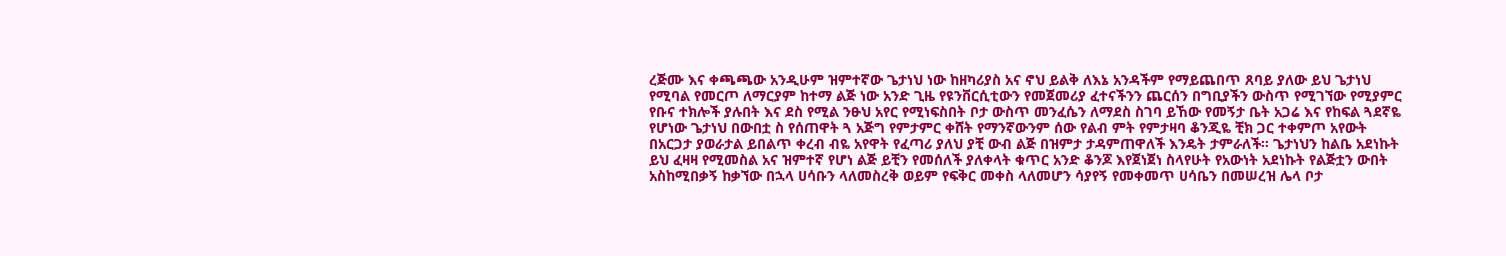ረጅሙ እና ቀጫጫው አንዲሁም ዝምተኛው ጌታነህ ነው ከዘካሪያስ አና ኖህ ይልቅ ለእኔ አንዳችም የማይጨበጥ ጸባይ ያለው ይህ ጌታነህ የሚባል የመርጦ ለማርያም ከተማ ልጅ ነው አንድ ጊዜ የዩንቨርሲቲውን የመጀመሪያ ፈተናችንን ጨርሰን በግቢያችን ውስጥ የሚገኘው የሚያምር የቡና ተክሎች ያሉበት እና ደስ የሚል ንፁህ አየር የሚነፍስበት ቦታ ውስጥ መንፈሴን ለማደስ ስገባ ይኸው የመኝታ ቤት አጋሬ እና የከፍል ጓደኛዬ የሆነው ጌታነህ በውበቷ ስ የሰጠዋት ጓ አጅግ የምታምር ቀሸት የማንኛውንም ሰው የልብ ምት የምታዛባ ቆንጂዬ ቺክ ጋር ተቀምጦ አየውት በአርጋታ ያወራታል ይበልጥ ቀረብ ብዬ አየዋት የፈጣሪ ያለህ ያቺ ውብ ልጅ በዝምታ ታዳምጠዋለች እንዴት ታምራለች። ጌታነህን ከልቤ አደነኩት ይህ ፈዛዛ የሚመስል አና ዝምተኛ የሆነ ልጅ ይቺን የመሰለች ያለቀላት ቁጥር አንድ ቆንጆ እየጀነጀነ ስላየሁት የአውነት አደነኩት የልጅቷን ውበት አስከሚበቃኝ ከቃኘው በኋላ ሀሳቡን ላለመስረቅ ወይም የፍቅር መቀስ ላለመሆን ሳያየኝ የመቀመጥ ሀሳቤን በመሠረዝ ሌላ ቦታ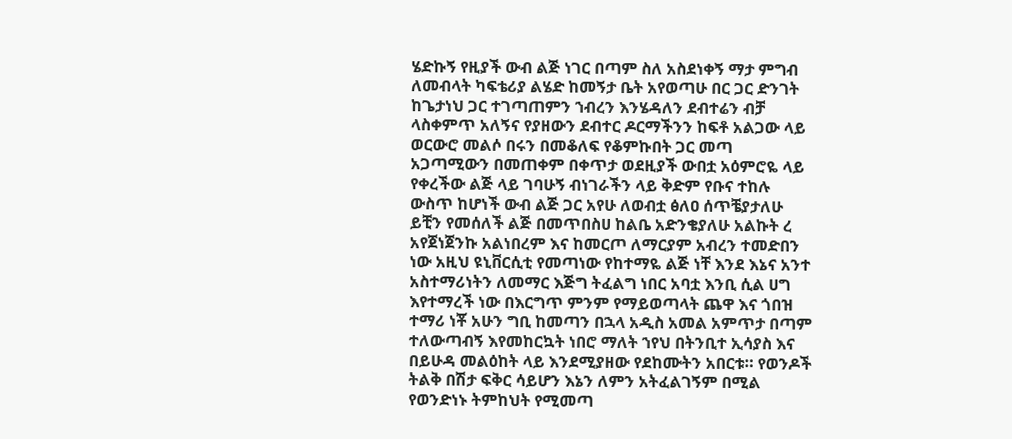ሄድኩኝ የዚያች ውብ ልጅ ነገር በጣም ስለ አስደነቀኝ ማታ ምግብ ለመብላት ካፍቴሪያ ልሄድ ከመኝታ ቤት አየወጣሁ በር ጋር ድንገት ከጌታነህ ጋር ተገጣጠምን ኀብረን እንሄዳለን ደብተሬን ብቻ ላስቀምጥ አለኝና የያዘውን ደብተር ዶርማችንን ከፍቶ አልጋው ላይ ወርውሮ መልሶ በሩን በመቆለፍ የቆምኩበት ጋር መጣ አጋጣሚውን በመጠቀም በቀጥታ ወደዚያች ውበቷ አዕምሮዬ ላይ የቀረችው ልጅ ላይ ገባሁኝ ብነገራችን ላይ ቅድም የቡና ተከሉ ውስጥ ከሆነች ውብ ልጅ ጋር አየሁ ለወብቷ ፅለዐ ሰጥቼያታለሁ ይቺን የመሰለች ልጅ በመጥበስሀ ከልቤ አድንቄያለሁ አልኩት ረ አየጀነጀንኩ አልነበረም እና ከመርጦ ለማርያም አብረን ተመድበን ነው አዚህ ዩኒቨርሲቲ የመጣነው የከተማዬ ልጅ ነቸ እንደ እኔና አንተ አስተማሪነትን ለመማር እጅግ ትፈልግ ነበር አባቷ እንቢ ሲል ሀግ እየተማረች ነው በእርግጥ ምንም የማይወጣላት ጨዋ እና ጎበዝ ተማሪ ነቾ አሁን ግቢ ከመጣን በኋላ አዲስ አመል አምጥታ በጣም ተለውጣብኝ እየመከርኳት ነበሮ ማለት ኀየህ በትንቢተ ኢሳያስ እና በይሁዳ መልዕከት ላይ እንደሚያዘው የደከሙትን አበርቱ። የወንዶች ትልቅ በሽታ ፍቅር ሳይሆን እኔን ለምን አትፈልገኝም በሚል የወንድነኑ ትምከህት የሚመጣ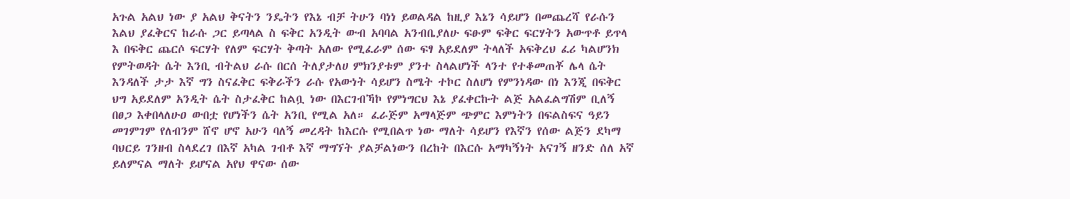አጉል አልህ ነው ያ አልህ ቅናትን ንዴትን የእኔ ብቻ ትሁን ባነነ ይወልዳል ከዚያ እኔን ሳይሆን በመጨረሻ የራሱን እልህ ያፈቅርና ከራሱ ጋር ይጣላል ስ ፍቅር አንዲት ውብ አባባል አንብቤያለሁ ፍፁም ፍቅር ፍርሃትን አውጥቶ ይጥላ እ በፍቅር ጨርሶ ፍርሃት የለም ፍርሃት ቅጣት አለው የሚፈራም ሰው ፍፃ አይደለም ትላለች አፍቅረህ ፈሪ ካልሆንክ የምትወዳት ሴት እንቢ ብትልህ ራሱ በርሰ ትለያታለሀ ምክንያቱም ያንተ ስላልሆነች ላንተ የተቆመጠቾ ሌላ ሴት እንዳለች ታታ እኛ ግን ስናፈቅር ፍቅራችን ራሱ የአውነት ሳይሆን ስሜት ተኮር ስለሆነ የምንነዳው በነ እንጂ በፍቅር ህግ አይደለም አንዲት ሴት ስታፈቅር ከልቧ ነው በእርገብኻኮ የምነግርህ እኔ ያፈቀርኩት ልጅ አልፈልግሽም ቢለኝ በፀጋ እቀበላለሁዐ ውበቷ የሆነችን ሴት አንቢ የሚል አለ። ፈራጅም አማላጅም ጭምር እምነትን በፍልስፍና ዓይን መገምገም የለብንም ሸኖ ሆኖ አሁን ባለኝ መረዳት ከእርሱ የሚበልጥ ነው ማለት ሳይሆን የእኛን የሰው ልጅን ደካማ ባህርይ ገንዘብ ስላደረገ በእኛ አካል ገብቶ እኛ ማግኘት ያልቻልነውን በረከት በእርሱ አማካኝነት አናገኝ ዘንድ ሰለ አኛ ይለምናል ማለት ይሆናል አየህ ዋናው ሰው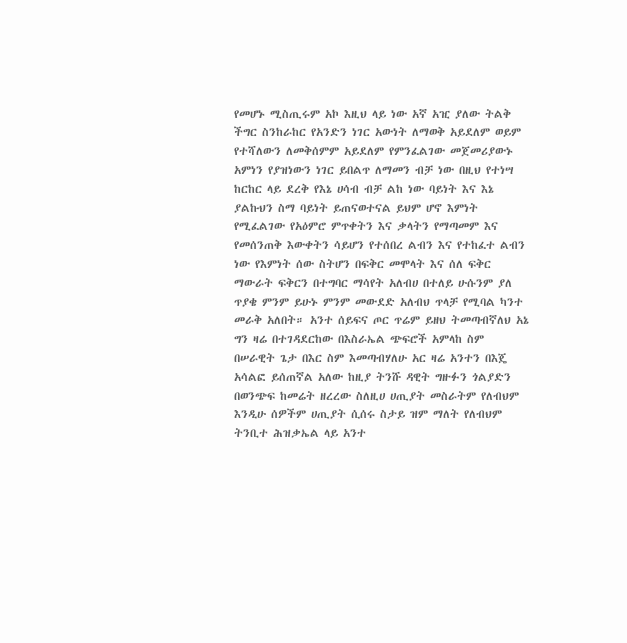የመሆኑ ሚስጢሩም አኮ እዚህ ላይ ነው አኛ አዢ ያለው ትልቅ ችግር ስንከራከር የአንድን ነገር አውነት ለማወቅ አይደለም ወይም የተሻለውን ለመቅሰምም አይደለም የምንፈልገው መጀመሪያውኑ አምነን የያዝነውን ነገር ይበልጥ ለማመን ብቻ ነው በዚህ የተነሣ ከርከር ላይ ደረቅ የእኔ ሀሳብ ብቻ ልከ ነው ባይነት እና እኔ ያልኩህን ስማ ባይነት ይጠናወተናል ይህም ሆኖ እምነት የሚፈልገው የአዕምሮ ምጥቀትን እና ቃላትን የማጣመም እና የመሰንጠቅ እውቀትን ሳይሆን የተሰበረ ልብን እና የተከፈተ ልብን ነው የእምነት ሰው ስትሆን በፍቅር መሞላት እና ሰለ ፍቅር ማውራት ፍቅርን በተግባር ማሳየት አለብሀ በተለይ ሁሱንም ያለ ጥያቄ ምንም ይሁኑ ምንም መውደድ አለብህ ጥላቻ የሚባል ካንተ መራቅ አለበት። አንተ ሰይፍና ጦር ጥሬም ይዘህ ትመጣብኛለህ አኔ ግን ዛሬ በተገዳደርከው በእስራኤል ጭፍሮች አምላከ ስም በሠራዊት ጌታ በእር ስም እመጣብሃለሁ አር ዛሬ አንተን በእጄ አሳልፎ ይሰጠኛል አለው ከዚያ ትንሹ ዳዊት ግዙፉን ጎልያድን በወንጭፍ ከመሬት ዘረረው ስለዚሀ ሀጢያት መስራትም የለብህም እንዲሁ ሰዎችም ሀጢያት ሲሰሩ ስታይ ዝም ማለት የለብህም ትንቢተ ሕዝቃኤል ላይ አንተ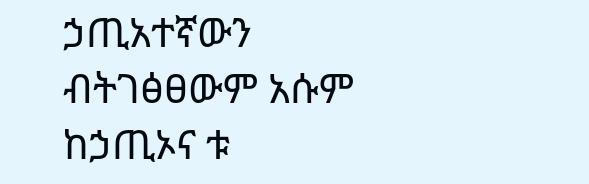ኃጢአተኛውን ብትገፅፀውም አሱም ከኃጢኦና ቱ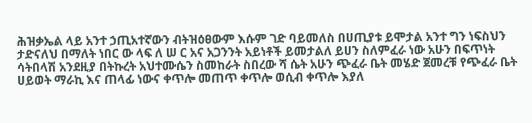ሕዝቃኤል ላይ አንተ ኃጢአተኛውን ብትዝዕፀውም እሱም ገድ ባይመለስ በሀጢያቱ ይሞታል አንተ ግን ነፍስህን ታድናለህ በማለት ነበር ው ላፍ ለ ሠ ር አና አጋንንት አይነቶች ይመታልለ ይሀን ስለምፈራ ነው አሁን በፍጥነት ሳትበላሽ አንደዚያ በትኩረት አህተሙሴን ስመከራት ስበረው ሻ ሴት አሁን ጭፈራ ቤት መሄድ ጀመረቹ የጭፈራ ቤት ሀይወት ማራኪ እና ጠላፊ ነውና ቀጥሎ መጠጥ ቀጥሎ ወሲብ ቀጥሎ እያለ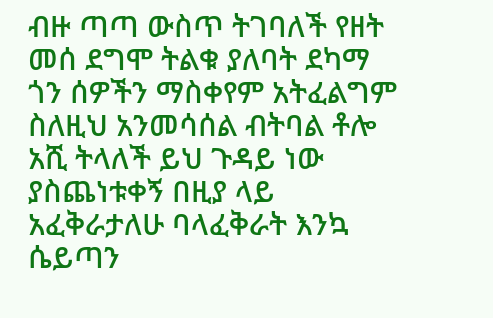ብዙ ጣጣ ውስጥ ትገባለች የዘት መሰ ደግሞ ትልቁ ያለባት ደካማ ጎን ሰዎችን ማስቀየም አትፈልግም ስለዚህ አንመሳሰል ብትባል ቶሎ አሺ ትላለች ይህ ጉዳይ ነው ያስጨነቱቀኝ በዚያ ላይ አፈቅራታለሁ ባላፈቅራት እንኳ ሴይጣን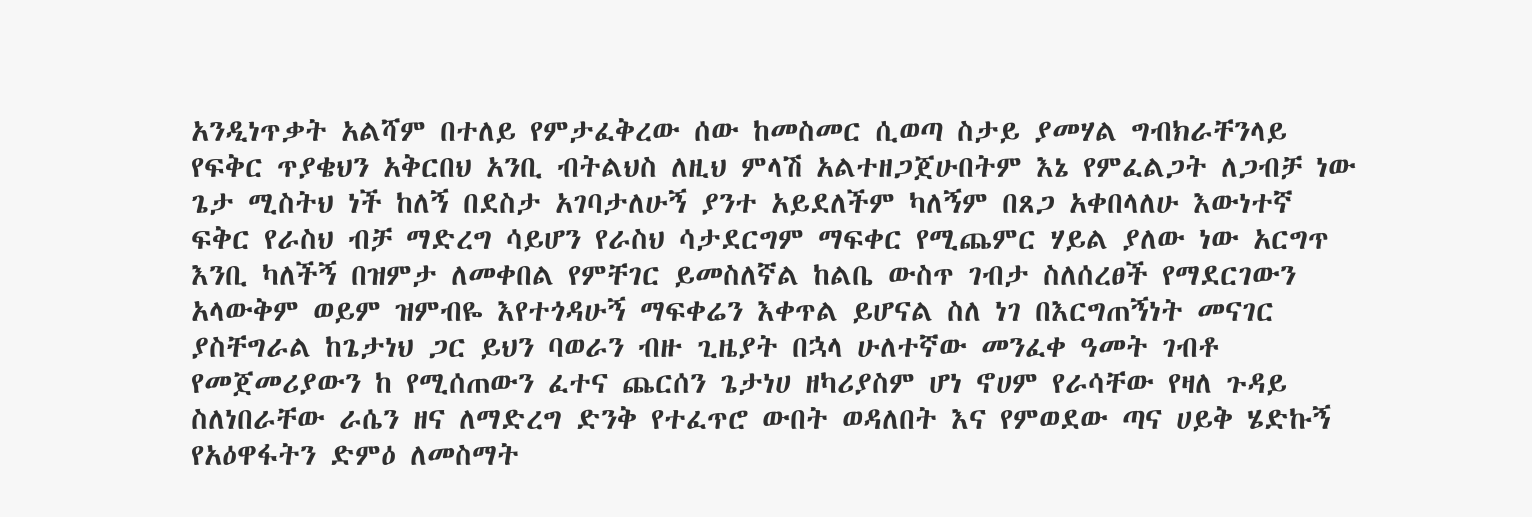አንዲነጥቃት አልሻም በተለይ የምታፈቅረው ሰው ከመስመር ሲወጣ ስታይ ያመሃል ግብክራቸንላይ የፍቅር ጥያቄህን አቅርበህ አንቢ ብትልህስ ለዚህ ምላሽ አልተዘጋጀሁበትም እኔ የምፈልጋት ለጋብቻ ነው ጌታ ሚስትህ ነች ከለኝ በደስታ አገባታለሁኝ ያንተ አይደለችም ካለኝም በጸጋ አቀበላለሁ እውነተኛ ፍቅር የራስህ ብቻ ማድረግ ሳይሆን የራስህ ሳታደርግም ማፍቀር የሚጨምር ሃይል ያለው ነው አርግጥ እንቢ ካለችኝ በዝምታ ለመቀበል የምቸገር ይመስለኛል ከልቤ ውስጥ ገብታ ስለሰረፀች የማደርገውን አላውቅም ወይም ዝምብዬ እየተጎዳሁኝ ማፍቀሬን እቀጥል ይሆናል ስለ ነገ በእርግጠኝነት መናገር ያስቸግራል ከጌታነህ ጋር ይህን ባወራን ብዙ ጊዜያት በኋላ ሁለተኛው መንፈቀ ዓመት ገብቶ የመጀመሪያውን ከ የሚሰጠውን ፈተና ጨርሰን ጌታነሀ ዘካሪያስም ሆነ ኖሀም የራሳቸው የዛለ ጉዳይ ስለነበራቸው ራሴን ዘና ለማድረግ ድንቅ የተፈጥሮ ውበት ወዳለበት እና የምወደው ጣና ሀይቅ ሄድኩኝ የአዕዋፋትን ድምዕ ለመስማት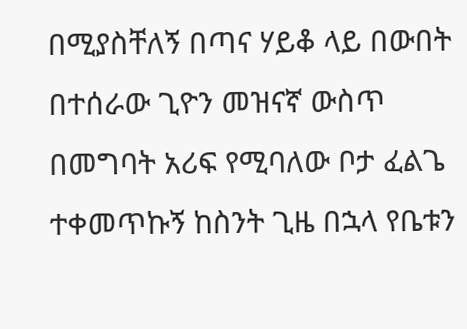በሚያስቸለኝ በጣና ሃይቆ ላይ በውበት በተሰራው ጊዮን መዝናኛ ውስጥ በመግባት አሪፍ የሚባለው ቦታ ፈልጌ ተቀመጥኩኝ ከስንት ጊዜ በኋላ የቤቱን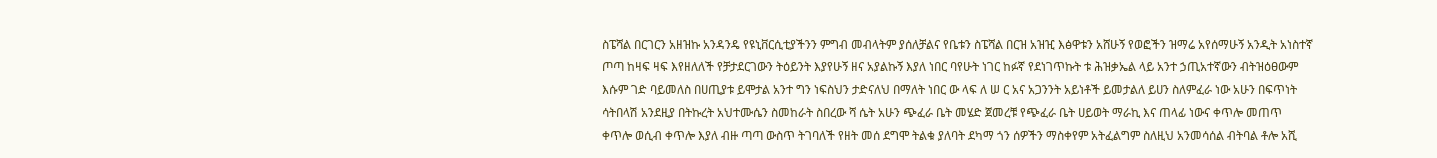ስፔሻል በርገርን አዘዝኩ አንዳንዴ የዩኒቨርሲቲያችንን ምግብ መብላትም ያሰለቻልና የቤቱን ስፔሻል በርዝ አዝዢ እፅዋቱን አሸሁኝ የወፎችን ዝማሬ አየሰማሁኝ አንዲት አነስተኛ ጦጣ ከዛፍ ዛፍ እየዘለለች የቻታደርገውን ትዕይንት እያየሁኝ ዘና አያልኩኝ እያለ ነበር ባየሁት ነገር ከፉኛ የደነገጥኩት ቱ ሕዝቃኤል ላይ አንተ ኃጢአተኛውን ብትዝዕፀውም እሱም ገድ ባይመለስ በሀጢያቱ ይሞታል አንተ ግን ነፍስህን ታድናለህ በማለት ነበር ው ላፍ ለ ሠ ር አና አጋንንት አይነቶች ይመታልለ ይሀን ስለምፈራ ነው አሁን በፍጥነት ሳትበላሽ አንደዚያ በትኩረት አህተሙሴን ስመከራት ስበረው ሻ ሴት አሁን ጭፈራ ቤት መሄድ ጀመረቹ የጭፈራ ቤት ሀይወት ማራኪ እና ጠላፊ ነውና ቀጥሎ መጠጥ ቀጥሎ ወሲብ ቀጥሎ እያለ ብዙ ጣጣ ውስጥ ትገባለች የዘት መሰ ደግሞ ትልቁ ያለባት ደካማ ጎን ሰዎችን ማስቀየም አትፈልግም ስለዚህ አንመሳሰል ብትባል ቶሎ አሺ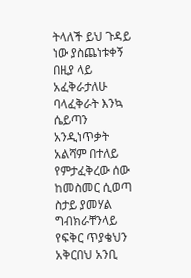ትላለች ይህ ጉዳይ ነው ያስጨነቱቀኝ በዚያ ላይ አፈቅራታለሁ ባላፈቅራት እንኳ ሴይጣን አንዲነጥቃት አልሻም በተለይ የምታፈቅረው ሰው ከመስመር ሲወጣ ስታይ ያመሃል ግብክራቸንላይ የፍቅር ጥያቄህን አቅርበህ አንቢ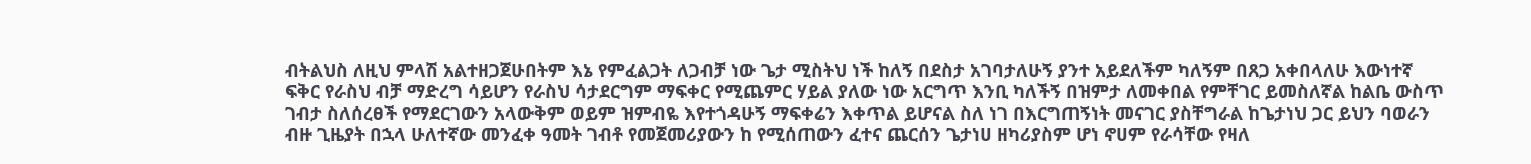ብትልህስ ለዚህ ምላሽ አልተዘጋጀሁበትም እኔ የምፈልጋት ለጋብቻ ነው ጌታ ሚስትህ ነች ከለኝ በደስታ አገባታለሁኝ ያንተ አይደለችም ካለኝም በጸጋ አቀበላለሁ እውነተኛ ፍቅር የራስህ ብቻ ማድረግ ሳይሆን የራስህ ሳታደርግም ማፍቀር የሚጨምር ሃይል ያለው ነው አርግጥ እንቢ ካለችኝ በዝምታ ለመቀበል የምቸገር ይመስለኛል ከልቤ ውስጥ ገብታ ስለሰረፀች የማደርገውን አላውቅም ወይም ዝምብዬ እየተጎዳሁኝ ማፍቀሬን እቀጥል ይሆናል ስለ ነገ በእርግጠኝነት መናገር ያስቸግራል ከጌታነህ ጋር ይህን ባወራን ብዙ ጊዜያት በኋላ ሁለተኛው መንፈቀ ዓመት ገብቶ የመጀመሪያውን ከ የሚሰጠውን ፈተና ጨርሰን ጌታነሀ ዘካሪያስም ሆነ ኖሀም የራሳቸው የዛለ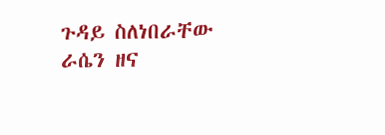ጉዳይ ስለነበራቸው ራሴን ዘና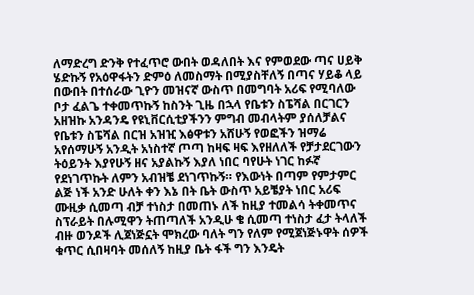ለማድረግ ድንቅ የተፈጥሮ ውበት ወዳለበት እና የምወደው ጣና ሀይቅ ሄድኩኝ የአዕዋፋትን ድምዕ ለመስማት በሚያስቸለኝ በጣና ሃይቆ ላይ በውበት በተሰራው ጊዮን መዝናኛ ውስጥ በመግባት አሪፍ የሚባለው ቦታ ፈልጌ ተቀመጥኩኝ ከስንት ጊዜ በኋላ የቤቱን ስፔሻል በርገርን አዘዝኩ አንዳንዴ የዩኒቨርሲቲያችንን ምግብ መብላትም ያሰለቻልና የቤቱን ስፔሻል በርዝ አዝዢ እፅዋቱን አሸሁኝ የወፎችን ዝማሬ አየሰማሁኝ አንዲት አነስተኛ ጦጣ ከዛፍ ዛፍ እየዘለለች የቻታደርገውን ትዕይንት እያየሁኝ ዘና አያልኩኝ እያለ ነበር ባየሁት ነገር ከፉኛ የደነገጥኩት ለምን አብዝቼ ደነገጥኩኝ። የእውነት በጣም የምታምር ልጅ ነች አንድ ሁለት ቀን እኔ በት ቤት ውስጥ አይቼያት ነበር አሪፍ ሙዚቃ ሲመጣ ብቻ ተነስታ በመጠኑ ለች ከዚያ ተመልሳ ትቀመጥና ስፕራይት በሉሚዋን ትጠጣለች አንዲሁ ቄ ሲመጣ ተነስታ ፈታ ትላለች ብዙ ወንዶች ሊጀነጅኗት ሞክረው ባለት ግን የለም የሚጀነጅኑዋት ሰዎች ቁጥር ሲበዛባት መሰለኝ ከዚያ ቤት ፋች ግን እንዴት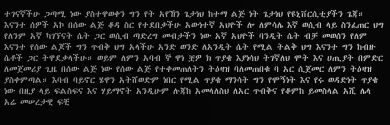ተገናኛችሁ ጋጣሚ ነው ያስተዋወቀን ግን የት አየኸን ጌታነህ ከተማ ልጅ ነት ጌታነህ የዩኒቨርሲቲያችን ጌጃ። እናንተ ሰዎች አኮ በሰው ልጅ ቆዳ ስር የተደበቃችሁ አውነተኛ አህዮች ሎ ለምሳሌ እኛ ወሲብ ላይ ስንፈጠር ህግ የለንም አኛ ካገኘናት ሴት ጋር ወሲብ ጣድረግ መብታችን ነው አኛ አህዮች ባንዲት ሴት ብቻ መወሰን የለም እናንተ የሰው ልጆች ግን ጥብቅ ህግ አላችሁ አንድ ወንድ ለአንዲት ሴት የሚል ትልቅ ህግ እናንተ ግን ከብዙ ሴቶች ጋር ትዋደቃላችሁ። ወይም ለምን አባብ ኞ ዋነ ቿዎ ክ ጥያቄ እያነሳህ ትገኛለህ ሞት እና ሀጢያት በምድር ለመጀመሪያ ጊዜ በሰው ልጅ ነው የሰው ልጅ የተቀመጠለትን ትዕዛዝ ባለመጠበቁ ባ አር ሲጀመር ለምን ትዕዛዝ ያስቀምጣል። እባብ ባይኖር ሄዋን አትሸወድም ነበር የሚል ጥያቄ ማንሳት ግን የሞኝነት እና የሩ ወዳድነት ጥያቄ ነው በዚያ ላይ ፍልስፍና እና ሃይማኖት አንዲሁም ሉጃከ አመላለስህ ለአር ጥብቅና የቆምከ ይመስላል አሺ ሌላ አሬ መሠረታዊ ፍቺ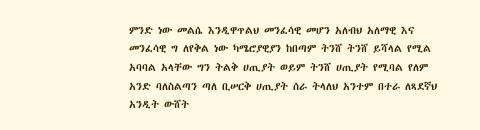ምንድ ነው መልሴ እንዲዋጥልህ መንፈሳዊ መሆን አለብህ አለማዊ እና መንፈሳዊ ግ ለየቅል ነው ካሜሮያዊያን ከበጣም ትንሸ ትንሸ ይሻላል የሚል አባባል አላቸው ግን ትልቅ ሀጢያት ወይም ትንሸ ሀጢያት የሚባል የለም አንድ ባለስልጣን ጣለ ቢሠርቅ ሀጢያት ሰራ ትላለህ አንተም በተራ ለጻደኛህ አንዲት ውሸት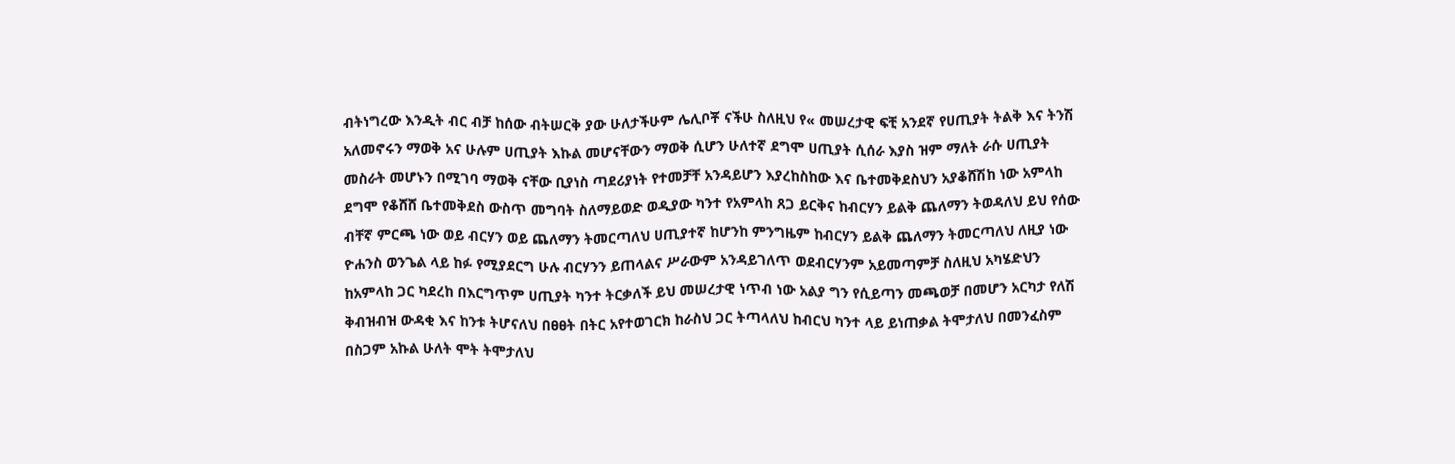ብትነግረው እንዲት ብር ብቻ ከሰው ብትሠርቅ ያው ሁለታችሁም ሌሊቦቾ ናችሁ ስለዚህ የ« መሠረታዊ ፍቺ አንደኛ የሀጢያት ትልቅ እና ትንሽ አለመኖሩን ማወቅ አና ሁሉም ሀጢያት እኩል መሆናቸውን ማወቅ ሲሆን ሁለተኛ ደግሞ ሀጢያት ሲሰራ እያስ ዝም ማለት ራሱ ሀጢያት መስራት መሆኑን በሚገባ ማወቅ ናቸው ቢያነስ ጣደሪያነት የተመቻቸ አንዳይሆን እያረከስከው እና ቤተመቅደስህን አያቆሸሽከ ነው አምላከ ደግሞ የቆሸሸ ቤተመቅደስ ውስጥ መግባት ስለማይወድ ወዲያው ካንተ የአምላከ ጸጋ ይርቅና ከብርሃን ይልቅ ጨለማን ትወዳለህ ይህ የሰው ብቸኛ ምርጫ ነው ወይ ብርሃን ወይ ጨለማን ትመርጣለህ ሀጢያተኛ ከሆንከ ምንግዜም ከብርሃን ይልቅ ጨለማን ትመርጣለህ ለዚያ ነው ዮሐንስ ወንጌል ላይ ከፉ የሚያደርግ ሁሉ ብርሃንን ይጠላልና ሥራውም አንዳይገለጥ ወደብርሃንም አይመጣምቻ ስለዚህ አካሄድህን ከአምላከ ጋር ካደረከ በእርግጥም ሀጢያት ካንተ ትርቃለች ይህ መሠረታዊ ነጥብ ነው አልያ ግን የሲይጣን መጫወቻ በመሆን አርካታ የለሽ ቅብዝብዝ ውዳቂ እና ከንቱ ትሆናለህ በፀፀት በትር አየተወገርክ ከራስህ ጋር ትጣላለህ ከብርህ ካንተ ላይ ይነጠቃል ትሞታለህ በመንፈስም በስጋም አኩል ሁለት ሞት ትሞታለህ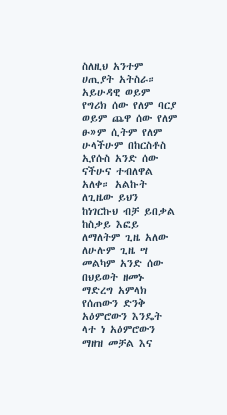ስለዚህ አንተም ሀጢያት አትስራ። አይሁዳዊ ወይም የግሪክ ሰው የለም ባርያ ወይም ጨዋ ሰው የለም ፁ»ም ሲትም የለም ሁላችሁም በከርስቶስ ኢየሱስ አንድ ሰው ናችሁና ተብለዋል አለቀ። አልኩት ለጊዜው ይህን ከነገርኩህ ብቻ ይበቃል ከስቃይ እፎይ ለማለትም ጊዜ አለው ለሁሉም ጊዜ ሣ መልካም አንድ ሰው በህይወት ዘመኑ ማድረግ አምላክ የሰጠውን ድንቅ አዕምሮውን እንዴት ላተ ነ አዕምሮውን ማዘዝ መቻል እና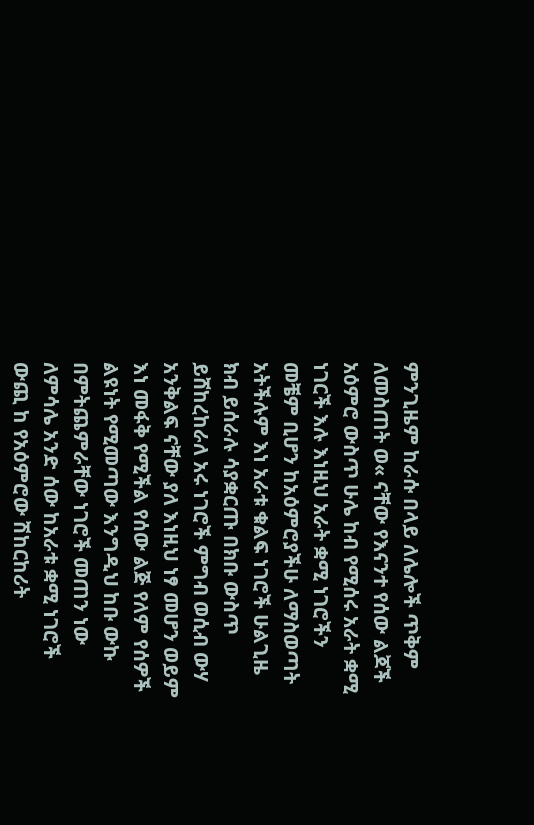ምንጊዜም ከራሱ በላይ ለሌሎች ጥቅም ለመስጠት ወ« ናቸው የእናንተ የሰው ልጆች አዕምሮ ውስጥ ሁሌ ከብ የሚሰሩ አራት ቋሚ ነገርች እሉ እነዚህ አራት ቋሚ ነገሮችን መቼም ቢሆን ከአዕምሮያችሁ ለማስወጣት አትችሉም እነ አራቱ ቁልፍ ነገሮች ሁልጊዜ ክብ ይሰራሉ ሳያቋርጡ በክቡ ውስጥ ይሸከረከራለ አሩ ነገሮች ምግብ ወሲብ ውሃ አንቅልፍ ናቸው ያለ እነዚህ ነፃ መሆን ወይም እነ መፋቅ የሚችል የሰው ልጅ የለም የሰዎች ልዩነት የሚመጣው እንግዲህ ከቡ ውኩ በምትጨምራቸው ነገሮች መጠን ነው ለምሳሌ አንድ ሰው ከአራቱ ቋሚ ነገሮች ውጪ ከ የአዕምሮው ሽከርከሪት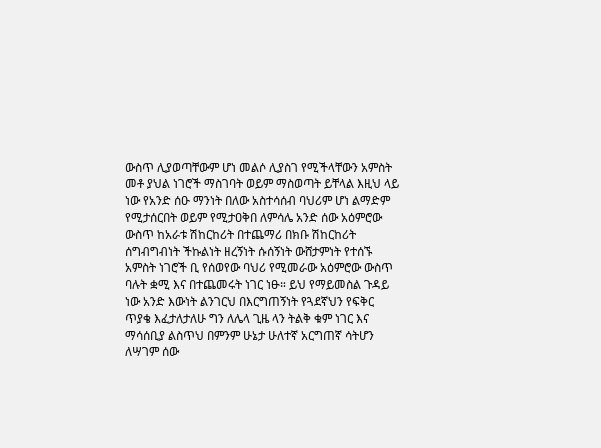ውስጥ ሊያወጣቸውም ሆነ መልሶ ሊያስገ የሚችላቸውን አምስት መቶ ያህል ነገሮች ማስገባት ወይም ማስወጣት ይቸላል እዚህ ላይ ነው የአንድ ሰዑ ማንነት በለው አስተሳሰብ ባህሪም ሆነ ልማድም የሚታሰርበት ወይም የሚታዐቅበ ለምሳሌ አንድ ሰው አዕምሮው ውስጥ ከአራቱ ሽከርከሪት በተጨማሪ በክቡ ሽከርከሪት ሰግብግብነት ችኩልነት ዘረኝነት ሱሰኝነት ውሸታምነት የተሰኙ አምስት ነገሮች ቢ የሰወየው ባህሪ የሚመራው አዕምሮው ውስጥ ባሉት ቋሚ እና በተጨመሩት ነገር ነፁ። ይህ የማይመስል ጉዳይ ነው አንድ እውነት ልንገርህ በእርግጠኝነት የጓደኛህን የፍቅር ጥያቄ እፈታለታለሁ ግን ለሌላ ጊዜ ላን ትልቅ ቁም ነገር እና ማሳሰቢያ ልስጥህ በምንም ሁኔታ ሁለተኛ አርግጠኛ ሳትሆን ለሣገም ሰው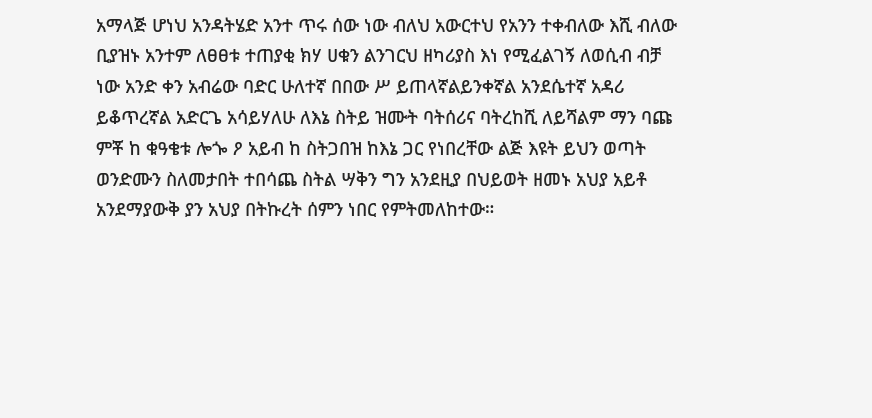አማላጅ ሆነህ አንዳትሄድ አንተ ጥሩ ሰው ነው ብለህ አውርተህ የአንን ተቀብለው እሺ ብለው ቢያዝኑ አንተም ለፀፀቱ ተጠያቂ ክሃ ሀቁን ልንገርህ ዘካሪያስ እነ የሚፈልገኝ ለወሲብ ብቻ ነው አንድ ቀን አብሬው ባድር ሁለተኛ በበው ሥ ይጠላኛልይንቀኛል አንደሴተኛ አዳሪ ይቆጥረኛል አድርጌ አሳይሃለሁ ለእኔ ስትይ ዝሙት ባትሰሪና ባትረከሺ ለይሻልም ማን ባጩ ምቾ ከ ቁዓቄቱ ሎጐ ዖ አይብ ከ ስትጋበዝ ከእኔ ጋር የነበረቸው ልጅ እዩት ይህን ወጣት ወንድሙን ስለመታበት ተበሳጨ ስትል ሣቅን ግን አንደዚያ በህይወት ዘመኑ አህያ አይቶ አንደማያውቅ ያን አህያ በትኩረት ሰምን ነበር የምትመለከተው።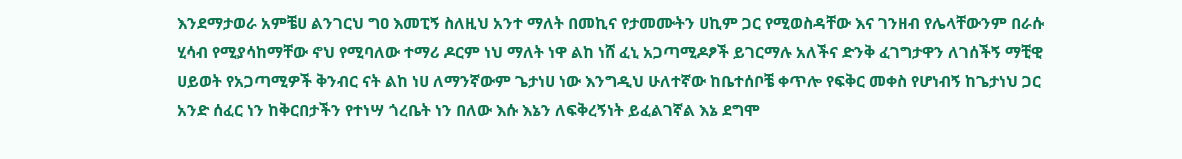እንደማታወራ አምቼሀ ልንገርህ ግዐ እመፒኝ ስለዚህ አንተ ማለት በመኪና የታመሙትን ሀኪም ጋር የሚወስዳቸው እና ገንዘብ የሌላቸውንም በራሱ ሂሳብ የሚያሳከማቸው ኖህ የሚባለው ተማሪ ዶርም ነህ ማለት ነዋ ልከ ነሸ ፈኒ አጋጣሚዶፆች ይገርማሉ አለችና ድንቅ ፈገግታዋን ለገሰችኝ ማቺዊ ሀይወት የአጋጣሚዎች ቅንብር ናት ልከ ነሀ ለማንኛውም ጌታነሀ ነው እንግዲህ ሁለተኛው ከቤተሰቦቼ ቀጥሎ የፍቅር መቀስ የሆነብኝ ከጌታነህ ጋር አንድ ሰፈር ነን ከቅርበታችን የተነሣ ጎረቤት ነን በለው እሱ እኔን ለፍቅረኝነት ይፈልገኛል እኔ ደግሞ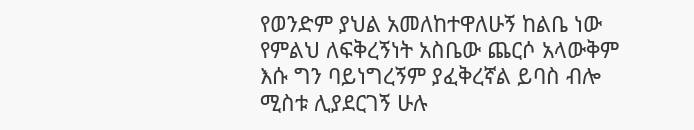የወንድም ያህል አመለከተዋለሁኝ ከልቤ ነው የምልህ ለፍቅረኝነት አስቤው ጨርሶ አላውቅም እሱ ግን ባይነግረኝም ያፈቅረኛል ይባስ ብሎ ሚስቱ ሊያደርገኝ ሁሉ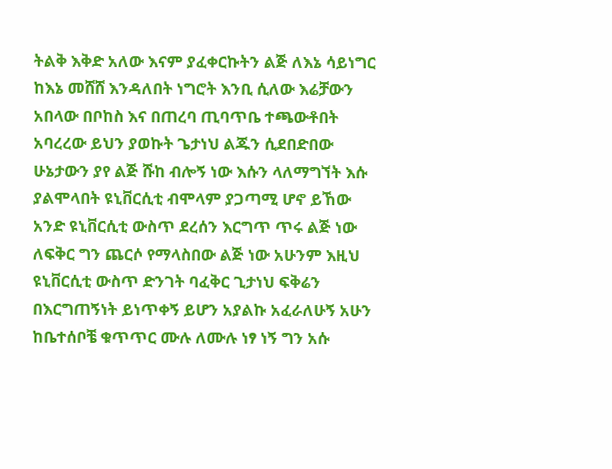ትልቅ እቅድ አለው እናም ያፈቀርኩትን ልጅ ለእኔ ሳይነግር ከእኔ መሸሸ እንዳለበት ነግሮት እንቢ ሲለው እሬቻውን አበላው በቦከስ እና በጠረባ ጢባጥቤ ተጫውቶበት አባረረው ይህን ያወኩት ጌታነህ ልጁን ሲደበድበው ሁኔታውን ያየ ልጅ ሹከ ብሎኝ ነው እሱን ላለማግኘት እሱ ያልሞላበት ዩኒቨርሲቲ ብሞላም ያጋጣሚ ሆኖ ይኸው አንድ ዩኒቨርሲቲ ውስጥ ደረሰን እርግጥ ጥሩ ልጅ ነው ለፍቅር ግን ጨርሶ የማላስበው ልጅ ነው አሁንም እዚህ ዩኒቨርሲቲ ውስጥ ድንገት ባፈቅር ጊታነህ ፍቅሬን በእርግጠኝነት ይነጥቀኝ ይሆን አያልኩ አፈራለሁኝ አሁን ከቤተሰቦቼ ቁጥጥር ሙሉ ለሙሉ ነፃ ነኝ ግን አሱ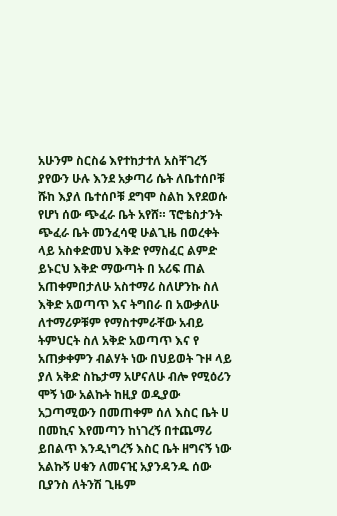አሁንም ስርስሬ እየተከታተለ አስቸገረኝ ያየውን ሁሉ እንደ አቃጣሪ ሴት ለቤተሰቦቹ ሹከ እያለ ቤተሰቦቹ ደግሞ ስልከ እየደወሱ የሆነ ሰው ጭፈራ ቤት አየሸ። ፕሮቴስታንት ጭፈራ ቤት መንፈሳዊ ሁልጊዜ በወረቀት ላይ አስቀድመህ እቅድ የማስፈር ልምድ ይኑርህ እቅድ ማውጣት በ አሪፍ ጠል አጠቀምበታለሁ አስተማሪ ስለሆንኩ ስለ እቅድ አወጣጥ እና ትግበራ በ አውቃለሁ ለተማሪዎቹም የማስተምራቸው አብይ ትምህርት ስለ አቅድ አወጣጥ እና የ አጠቃቀምን ብልሃት ነው በህይወት ጉዞ ላይ ያለ አቅድ ስኬታማ አሆናለሁ ብሎ የሚዕሪን ሞኝ ነው አልኩት ከዚያ ወዲያው አጋጣሚውን በመጠቀም ሰለ እስር ቤት ሀ በመኪና እየመጣን ከነገረኝ በተጨማሪ ይበልጥ እንዲነግረኝ እስር ቤት ዘግናኝ ነው አልኩኝ ሀቁን ለመናዢ አያንዳንዱ ሰው ቢያንስ ለትንሽ ጊዜም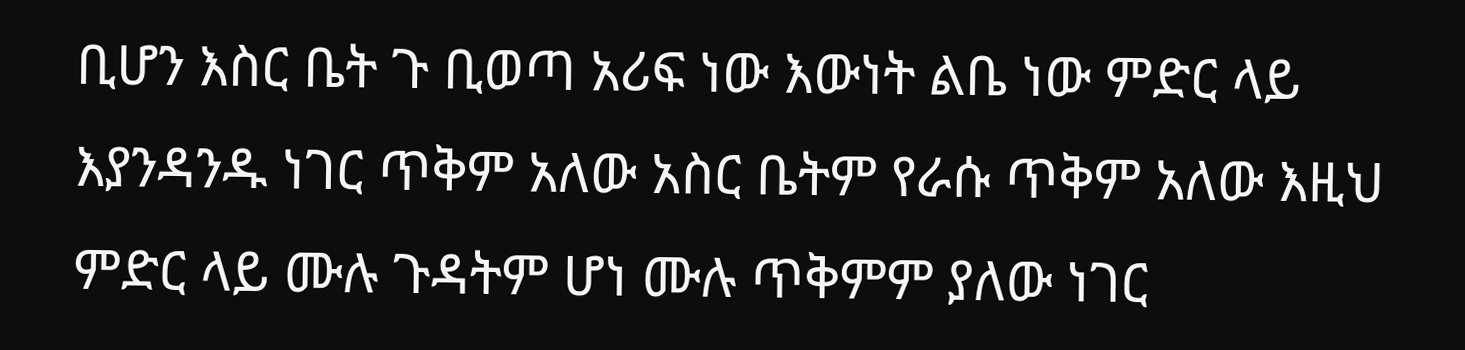ቢሆን እስር ቤት ጉ ቢወጣ አሪፍ ነው እውነት ልቤ ነው ምድር ላይ እያንዳንዱ ነገር ጥቅም አለው አስር ቤትም የራሱ ጥቅም አለው እዚህ ምድር ላይ ሙሉ ጉዳትም ሆነ ሙሉ ጥቅምም ያለው ነገር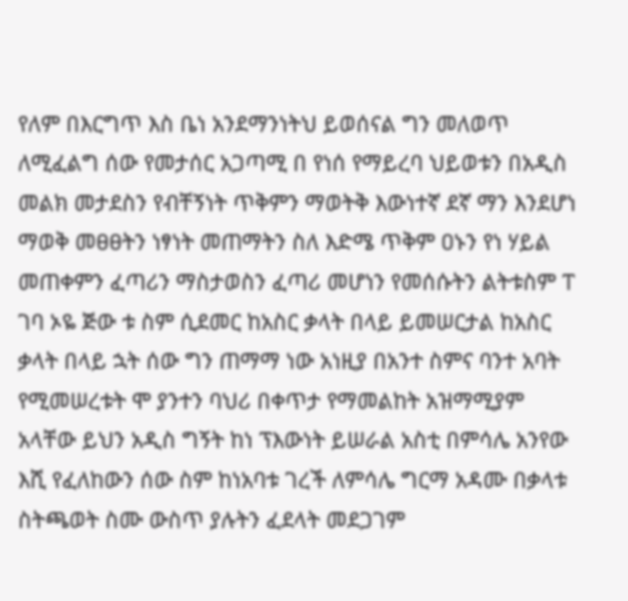የለም በእርግጥ እስ ቤነ አንደማንነትህ ይወሰናል ግን መለወጥ ለሚፈልግ ሰው የመታሰር አጋጣሚ በ የነሰ የማይረባ ህይወቱን በአዲስ መልክ መታደስን የብቸኝነት ጥቅምን ማወትቅ እውነተኛ ደኛ ማን እንደሆነ ማወቅ መፀፀትን ነፃነት መጠማትን ስለ እድሜ ጥቅም ዐኑን የነ ሃይል መጠቀምን ፈጣሪን ማስታወስን ፈጣሪ መሆነን የመሰሱትን ልትቱስም ፐ ገባ ኦዬ ጅው ቱ ስም ሲደመር ከአስር ቃላት በላይ ይመሠርታል ከአስር ቃላት በላይ ኋት ሰው ግን ጠማማ ነው አነዚያ በአንተ ስምና ባንተ አባት የሚመሠረቱት ሞ ያንተን ባህሪ በቀጥታ የማመልከት አዝማሚያም አላቸው ይህን አዲስ ግኝት ከነ ፕእውነት ይሠራል አስቲ በምሳሌ አንየው እሺ የፈለከውን ሰው ስም ከነአባቱ ገረች ለምሳሌ ግርማ አዳሙ በቃላቱ ስትጫወት ስሙ ውስጥ ያሉትን ፈደላት መደጋገም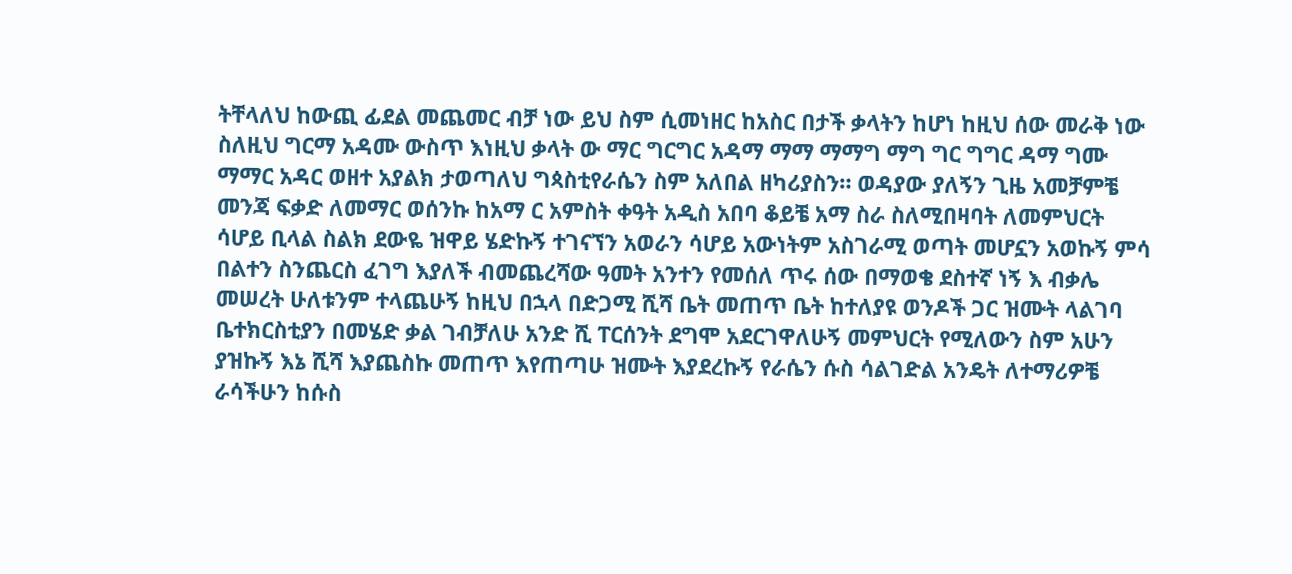ትቸላለህ ከውጪ ፊደል መጨመር ብቻ ነው ይህ ስም ሲመነዘር ከአስር በታች ቃላትን ከሆነ ከዚህ ሰው መራቅ ነው ስለዚህ ግርማ አዳሙ ውስጥ እነዚህ ቃላት ው ማር ግርግር አዳማ ማማ ማማግ ማግ ግር ግግር ዳማ ግሙ ማማር አዳር ወዘተ አያልክ ታወጣለህ ግጳስቲየራሴን ስም አለበል ዘካሪያስን። ወዳያው ያለኝን ጊዜ አመቻምቼ መንጃ ፍቃድ ለመማር ወሰንኩ ከአማ ር አምስት ቀዓት አዲስ አበባ ቆይቼ አማ ስራ ስለሚበዛባት ለመምህርት ሳሆይ ቢላል ስልክ ደውዬ ዝዋይ ሄድኩኝ ተገናኘን አወራን ሳሆይ አውነትም አስገራሚ ወጣት መሆኗን አወኩኝ ምሳ በልተን ስንጨርስ ፈገግ እያለች ብመጨረሻው ዓመት አንተን የመሰለ ጥሩ ሰው በማወቄ ደስተኛ ነኝ እ ብቃሌ መሠረት ሁለቱንም ተላጨሁኝ ከዚህ በኋላ በድጋሚ ሺሻ ቤት መጠጥ ቤት ከተለያዩ ወንዶች ጋር ዝሙት ላልገባ ቤተክርስቲያን በመሄድ ቃል ገብቻለሁ አንድ ሺ ፐርሰንት ደግሞ አደርገዋለሁኝ መምህርት የሚለውን ስም አሁን ያዝኩኝ እኔ ሺሻ እያጨስኩ መጠጥ እየጠጣሁ ዝሙት እያደረኩኝ የራሴን ሱስ ሳልገድል አንዴት ለተማሪዎቼ ራሳችሁን ከሱስ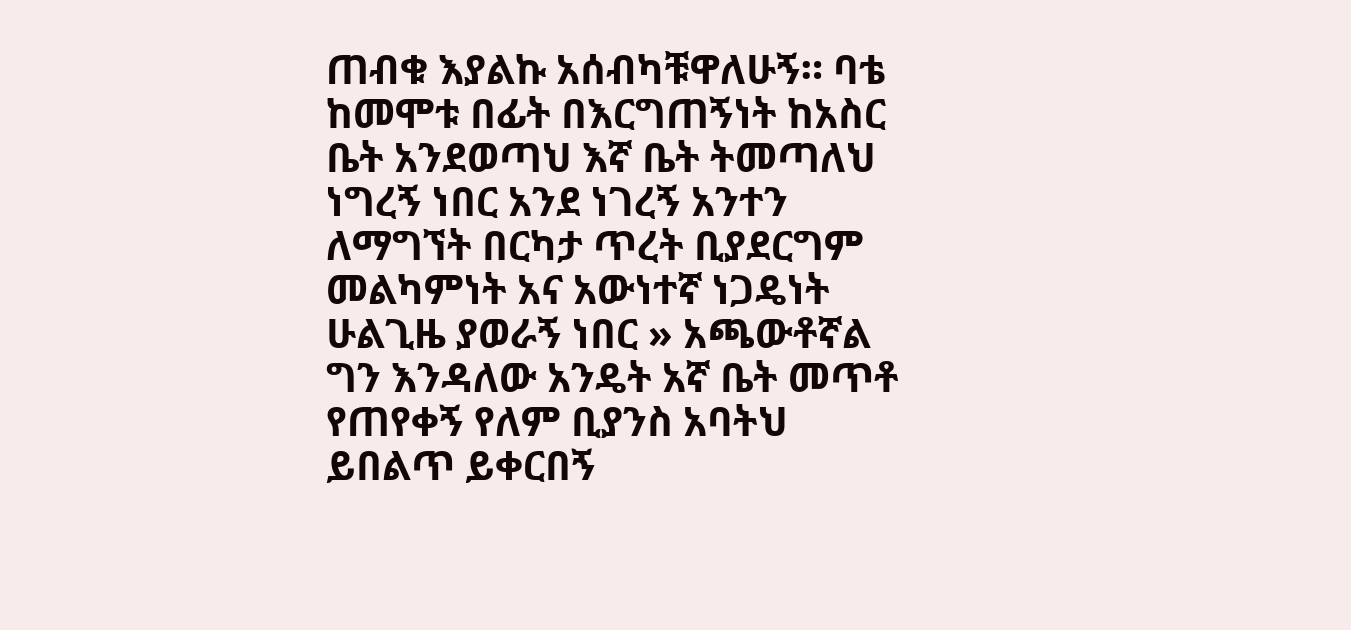ጠብቁ እያልኩ አሰብካቹዋለሁኝ። ባቴ ከመሞቱ በፊት በእርግጠኝነት ከአስር ቤት አንደወጣህ እኛ ቤት ትመጣለህ ነግረኝ ነበር አንደ ነገረኝ አንተን ለማግኘት በርካታ ጥረት ቢያደርግም መልካምነት አና አውነተኛ ነጋዴነት ሁልጊዜ ያወራኝ ነበር » አጫውቶኛል ግን እንዳለው አንዴት አኛ ቤት መጥቶ የጠየቀኝ የለም ቢያንስ አባትህ ይበልጥ ይቀርበኝ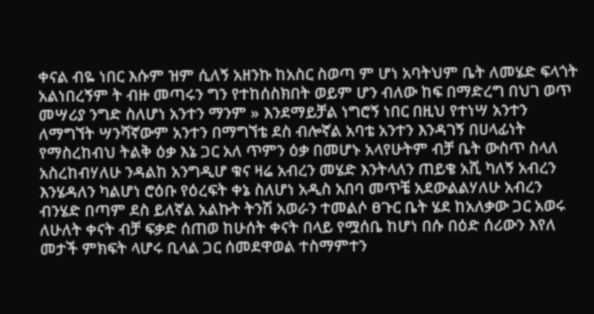ቀናል ብዬ ነበር እሱም ዝም ሲለኝ አዘንኩ ከአስር ስወጣ ም ሆነ አባትህም ቤት ለመሄድ ፍላጎት አልነበረኝም ት ብዙ መጣሩን ግን የተከሰስክበት ወይም ሆን ብለው ከፍ በማድረግ በህገ ወጥ መሣሪያ ንግድ ስለሆነ አንተን ማንም » እንደማይቻል ነግሮኝ ነበር በዚህ የተነሣ አንተን ለማግኘት ሣንሻኛውም አንተን በማግኘቴ ደስ ብሎኛል አባቴ አንተን እንዳገኝ በሀላፊነት የማስረከብህ ትልቅ ዕቃ እኔ ጋር አለ ጥምን ዕቃ በመሆኑ አላየሁትም ብቻ ቤት ውስጥ ስላለ አስረከብሃለሁ ንዳልከ አንግዲሆ ቁና ዛሬ አብረን መሄድ እንትላለን ጠይቄ አሺ ካለኝ አብረን እንሄዳለን ካልሆነ ሮዕቡ የዕረፍት ቀኔ ስለሆነ አዲስ አበባ መጥቼ አደውልልሃለሁ አብረን ብንሄድ በጣም ደስ ይለኛል አልኩት ትንሽ አወራን ተመልሶ ፀጉር ቤት ሄደ ከአለቃው ጋር አወሩ ለሁለት ቀናት ብቻ ፍቃድ ሰጠወ ከሁሰት ቀናት በላይ የሟሰቤ ከሆነ በሱ በዕድ ሰሪውን እየለ መታች ምክፍት ላሆሩ ቢላል ጋር ሰመደዋወል ተስማምተን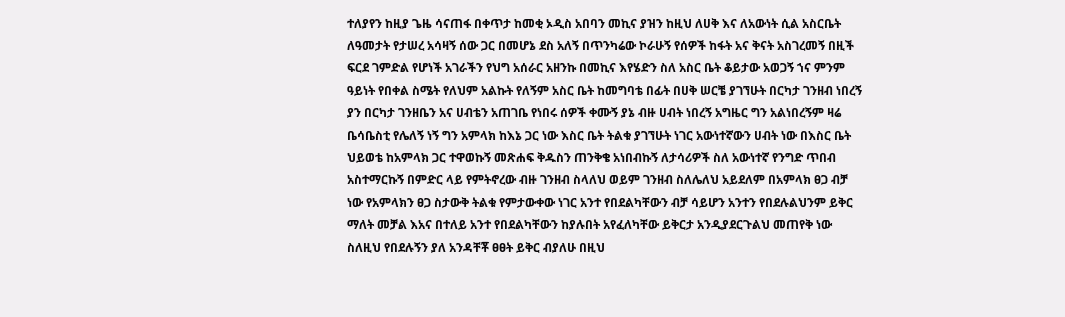ተለያየን ከዚያ ጌዜ ሳናጠፋ በቀጥታ ከመቂ ኦዲስ አበባን መኪና ያዝን ከዚህ ለሀቅ እና ለአውነት ሲል አስርቤት ለዓመታት የታሠረ አሳዛኝ ሰው ጋር በመሆኔ ደስ አለኝ በጥንካሬው ኮራሁኝ የሰዎች ከፋት አና ቅናት አስገረመኝ በዚች ፍርደ ገምድል የሆነች አገራችን የህግ አሰራር አዘንኩ በመኪና እየሄድን ስለ አስር ቤት ቆይታው አወጋኝ ኀና ምንም ዓይነት የበቀል ስሜት የለህም አልኩት የለኝም አስር ቤት ከመግባቴ በፊት በሀቅ ሠርቼ ያገኘሁት በርካታ ገንዘብ ነበረኝ ያን በርካታ ገንዘቤን አና ሀብቴን አጠገቤ የነበሩ ሰዎች ቀሙኝ ያኔ ብዙ ሀብት ነበረኝ አግዜር ግን አልነበረኝም ዛሬ ቤሳቤስቲ የሌለኝ ነኝ ግን አምላክ ከእኔ ጋር ነው እስር ቤት ትልቁ ያገኘሁት ነገር አውነተኛውን ሀብት ነው በእስር ቤት ህይወቴ ከአምላክ ጋር ተዋወኩኝ መጽሐፍ ቅዱስን ጠንቅቄ አነበብኩኝ ለታሳሪዎች ስለ አውነተኛ የንግድ ጥበብ አስተማርኩኝ በምድር ላይ የምትኖረው ብዙ ገንዘብ ስላለህ ወይም ገንዘብ ስለሌለህ አይደለም በአምላክ ፀጋ ብቻ ነው የአምላክን ፀጋ ስታውቅ ትልቁ የምታውቀው ነገር አንተ የበደልካቸውን ብቻ ሳይሆን አንተን የበደሉልህንም ይቅር ማለት መቻል እአና በተለይ አንተ የበደልካቸውን ከያሉበት አየፈለካቸው ይቅርታ አንዲያደርጉልህ መጠየቅ ነው ስለዚህ የበደሉኝን ያለ አንዳቸቾ ፀፀት ይቅር ብያለሁ በዚህ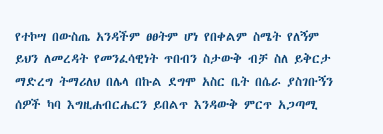የተኮሣ በውስጤ አንዳችም ፀፀትም ሆነ የበቀልም ስሜት የለኝም ይህን ለመረዳት የመንፈሳዊነት ጥበብን ስታውቅ ብቻ ስለ ይቅርታ ማድረግ ትማሪለህ በሌላ በኩል ደግሞ አስር ቤት በሴራ ያስገቡኝን ሰዎች ካባ እግዚሐብርሔርን ይበልጥ እንዳውቅ ምርጥ አጋጣሚ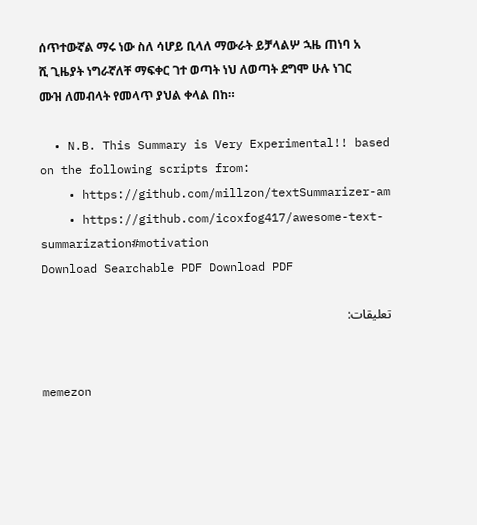ሰጥተውኛል ማሩ ነው ስለ ሳሆይ ቢላለ ማውራት ይቻላልሦ ኋዜ ጠነባ አ ሺ ጊዜያት ነግራኛለቸ ማፍቀር ገተ ወጣት ነህ ለወጣት ደግሞ ሁሉ ነገር ሙዝ ለመብላት የመላጥ ያህል ቀላል በከ።

  • N.B. This Summary is Very Experimental!! based on the following scripts from:
    • https://github.com/millzon/textSummarizer-am
    • https://github.com/icoxfog417/awesome-text-summarization#motivation
Download Searchable PDF Download PDF

تعليقات:


memezon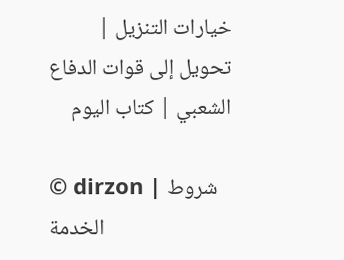خيارات التنزيل | تحويل إلى قوات الدفاع الشعبي | كتاب اليوم

© dirzon | شروط الخدمة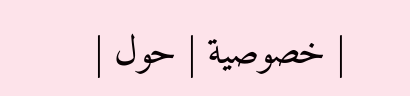| خصوصية | حول |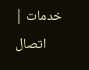خدمات | اتصال